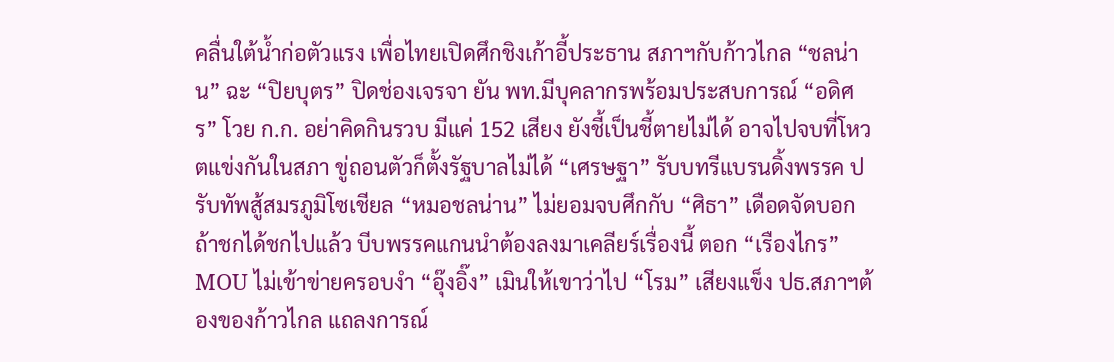คลื่นใต้น้ำก่อตัวแรง เพื่อไทยเปิดศึกชิงเก้าอี้ประธาน สภาฯกับก้าวไกล “ชลน่าน” ฉะ “ปิยบุตร” ปิดช่องเจรจา ยัน พท.มีบุคลากรพร้อมประสบการณ์ “อดิศร” โวย ก.ก. อย่าคิดกินรวบ มีแค่ 152 เสียง ยังชี้เป็นชี้ตายไม่ได้ อาจไปจบที่โหวตแข่งกันในสภา ขู่ถอนตัวก็ตั้งรัฐบาลไม่ได้ “เศรษฐา” รับบทรีแบรนดิ้งพรรค ปรับทัพสู้สมรภูมิโซเชียล “หมอชลน่าน” ไม่ยอมจบศึกกับ “ศิธา” เดือดจัดบอกถ้าชกได้ชกไปแล้ว บีบพรรคแกนนำต้องลงมาเคลียร์เรื่องนี้ ตอก “เรืองไกร” MOU ไม่เข้าข่ายครอบงำ “อุ๊งอิ๊ง” เมินให้เขาว่าไป “โรม” เสียงแข็ง ปธ.สภาฯต้องของก้าวไกล แถลงการณ์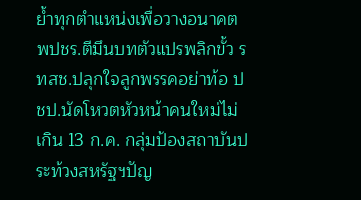ย้ำทุกตำแหน่งเพื่อวางอนาคต พปชร.ตีมึนบทตัวแปรพลิกขั้ว รทสช.ปลุกใจลูกพรรคอย่าท้อ ปชป.นัดโหวตหัวหน้าคนใหม่ไม่เกิน 13 ก.ค. กลุ่มป้องสถาบันประท้วงสหรัฐฯปัญ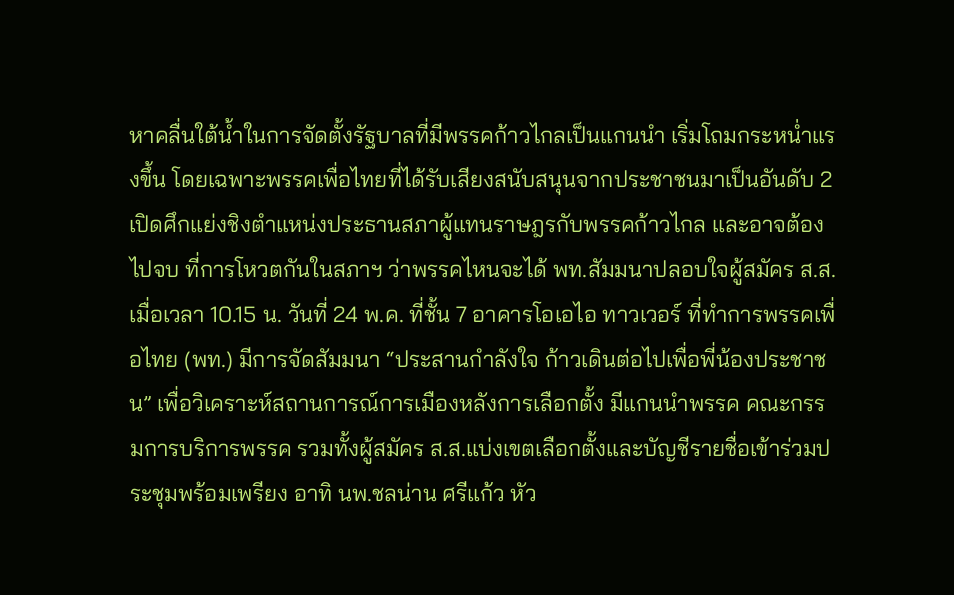หาคลื่นใต้น้ำในการจัดตั้งรัฐบาลที่มีพรรคก้าวไกลเป็นแกนนำ เริ่มโถมกระหน่ำแรงขึ้น โดยเฉพาะพรรคเพื่อไทยที่ได้รับเสียงสนับสนุนจากประชาชนมาเป็นอันดับ 2 เปิดศึกแย่งชิงตำแหน่งประธานสภาผู้แทนราษฎรกับพรรคก้าวไกล และอาจต้องไปจบ ที่การโหวตกันในสภาฯ ว่าพรรคไหนจะได้ พท.สัมมนาปลอบใจผู้สมัคร ส.ส.เมื่อเวลา 10.15 น. วันที่ 24 พ.ค. ที่ชั้น 7 อาคารโอเอไอ ทาวเวอร์ ที่ทำการพรรคเพื่อไทย (พท.) มีการจัดสัมมนา “ประสานกำลังใจ ก้าวเดินต่อไปเพื่อพี่น้องประชาชน” เพื่อวิเคราะห์สถานการณ์การเมืองหลังการเลือกตั้ง มีแกนนำพรรค คณะกรรมการบริการพรรค รวมทั้งผู้สมัคร ส.ส.แบ่งเขตเลือกตั้งและบัญชีรายชื่อเข้าร่วมประชุมพร้อมเพรียง อาทิ นพ.ชลน่าน ศรีแก้ว หัว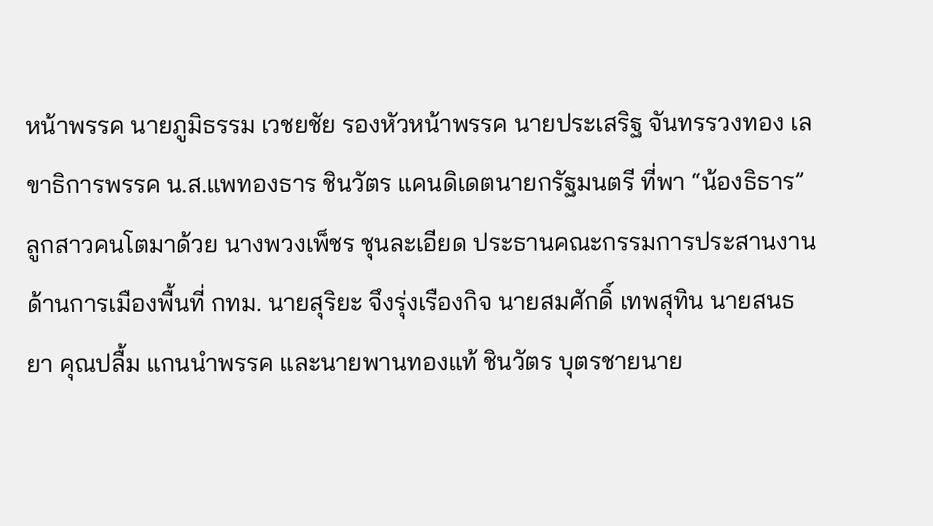หน้าพรรค นายภูมิธรรม เวชยชัย รองหัวหน้าพรรค นายประเสริฐ จันทรรวงทอง เลขาธิการพรรค น.ส.แพทองธาร ชินวัตร แคนดิเดตนายกรัฐมนตรี ที่พา “น้องธิธาร” ลูกสาวคนโตมาด้วย นางพวงเพ็ชร ชุนละเอียด ประธานคณะกรรมการประสานงานด้านการเมืองพื้นที่ กทม. นายสุริยะ จึงรุ่งเรืองกิจ นายสมศักดิ์ เทพสุทิน นายสนธยา คุณปลื้ม แกนนำพรรค และนายพานทองแท้ ชินวัตร บุตรชายนาย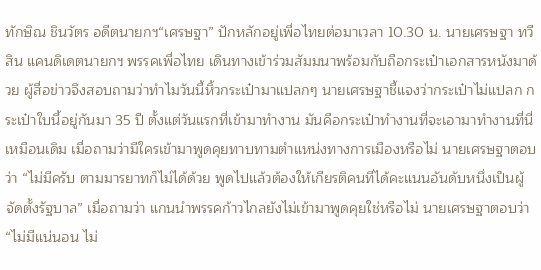ทักษิณ ชินวัตร อดีตนายกฯ“เศรษฐา” ปักหลักอยู่เพื่อไทยต่อมาเวลา 10.30 น. นายเศรษฐา ทวีสิน แคนดิเดตนายกฯ พรรคเพื่อไทย เดินทางเข้าร่วมสัมมนาพร้อมกับถือกระเป๋าเอกสารหนังมาด้วย ผู้สื่อข่าวจึงสอบถามว่าทำไมวันนี้หิ้วกระเป๋ามาแปลกๆ นายเศรษฐาชี้แจงว่ากระเป๋าไม่แปลก กระเป๋าใบนี้อยู่กันมา 35 ปี ตั้งแต่วันแรกที่เข้ามาทำงาน มันคือกระเป๋าทำงานที่จะเอามาทำงานที่นี่เหมือนเดิม เมื่อถามว่ามีใครเข้ามาพูดคุยทาบทามตำแหน่งทางการเมืองหรือไม่ นายเศรษฐาตอบว่า “ไม่มีครับ ตามมารยาทก็ไม่ได้ด้วย พูดไปแล้วต้องให้เกียรติคนที่ได้คะแนนอันดับหนึ่งเป็นผู้จัดตั้งรัฐบาล” เมื่อถามว่า แกนนำพรรคก้าวไกลยังไม่เข้ามาพูดคุยใช่หรือไม่ นายเศรษฐาตอบว่า “ไม่มีแน่นอน ไม่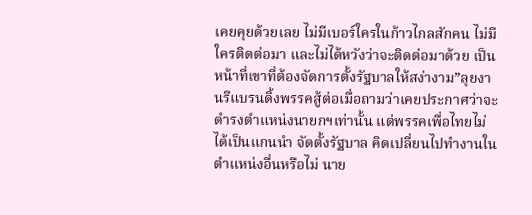เคยคุยด้วยเลย ไม่มีเบอร์ใครในก้าวไกลสักคน ไม่มีใครติดต่อมา และไม่ได้หวังว่าจะติดต่อมาด้วย เป็นหน้าที่เขาที่ต้องจัดการตั้งรัฐบาลให้สง่างาม”ลุยงานรีแบรนดิ้งพรรคสู้ต่อเมื่อถามว่าเคยประกาศว่าจะดำรงตำแหน่งนายกฯเท่านั้น แต่พรรคเพื่อไทยไม่ได้เป็นแกนนำ จัดตั้งรัฐบาล คิดเปลี่ยนไปทำงานในตำแหน่งอื่นหรือไม่ นาย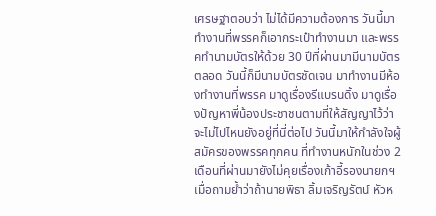เศรษฐาตอบว่า ไม่ได้มีความต้องการ วันนี้มาทำงานที่พรรคก็เอากระเป๋าทำงานมา และพรรคทำนามบัตรให้ด้วย 30 ปีที่ผ่านมามีนามบัตรตลอด วันนี้ก็มีนามบัตรชัดเจน มาทำงานมีห้องทำงานที่พรรค มาดูเรื่องรีแบรนดิ้ง มาดูเรื่องปัญหาพี่น้องประชาชนตามที่ให้สัญญาไว้ว่าจะไม่ไปไหนยังอยู่ที่นี่ต่อไป วันนี้มาให้กำลังใจผู้สมัครของพรรคทุกคน ที่ทำงานหนักในช่วง 2 เดือนที่ผ่านมายังไม่คุยเรื่องเก้าอี้รองนายกฯเมื่อถามย้ำว่าถ้านายพิธา ลิ้มเจริญรัตน์ หัวห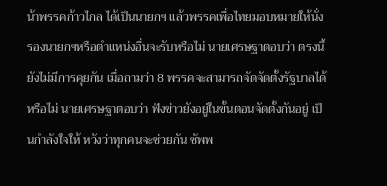น้าพรรคก้าวไกล ได้เป็นนายกฯ แล้วพรรคเพื่อไทยมอบหมายให้นั่งรองนายกฯหรือตำแหน่งอื่นจะรับหรือไม่ นายเศรษฐาตอบว่า ตรงนี้ยังไม่มีการคุยกัน เมื่อถามว่า 8 พรรคจะสามารถจัดจัดตั้งรัฐบาลได้หรือไม่ นายเศรษฐาตอบว่า ฟังข่าวยังอยู่ในขั้นตอนจัดตั้งกันอยู่ เป็นกำลังใจให้ หวังว่าทุกคนจะช่วยกัน ซัพพ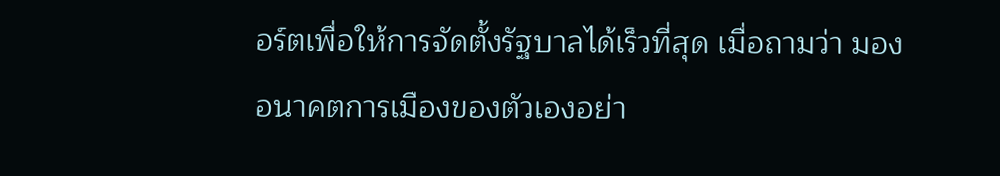อร์ตเพื่อให้การจัดตั้งรัฐบาลได้เร็วที่สุด เมื่อถามว่า มองอนาคตการเมืองของตัวเองอย่า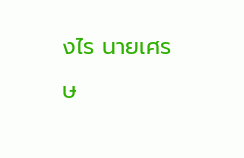งไร นายเศรษ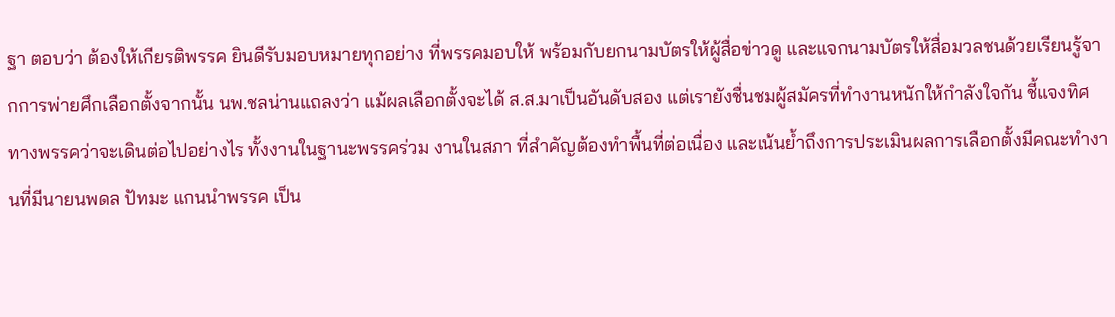ฐา ตอบว่า ต้องให้เกียรติพรรค ยินดีรับมอบหมายทุกอย่าง ที่พรรคมอบให้ พร้อมกับยกนามบัตรให้ผู้สื่อข่าวดู และแจกนามบัตรให้สื่อมวลชนด้วยเรียนรู้จากการพ่ายศึกเลือกตั้งจากนั้น นพ.ชลน่านแถลงว่า แม้ผลเลือกตั้งจะได้ ส.ส.มาเป็นอันดับสอง แต่เรายังชื่นชมผู้สมัครที่ทำงานหนักให้กำลังใจกัน ชี้แจงทิศทางพรรคว่าจะเดินต่อไปอย่างไร ทั้งงานในฐานะพรรคร่วม งานในสภา ที่สำคัญต้องทำพื้นที่ต่อเนื่อง และเน้นย้ำถึงการประเมินผลการเลือกตั้งมีคณะทำงานที่มีนายนพดล ปัทมะ แกนนำพรรค เป็น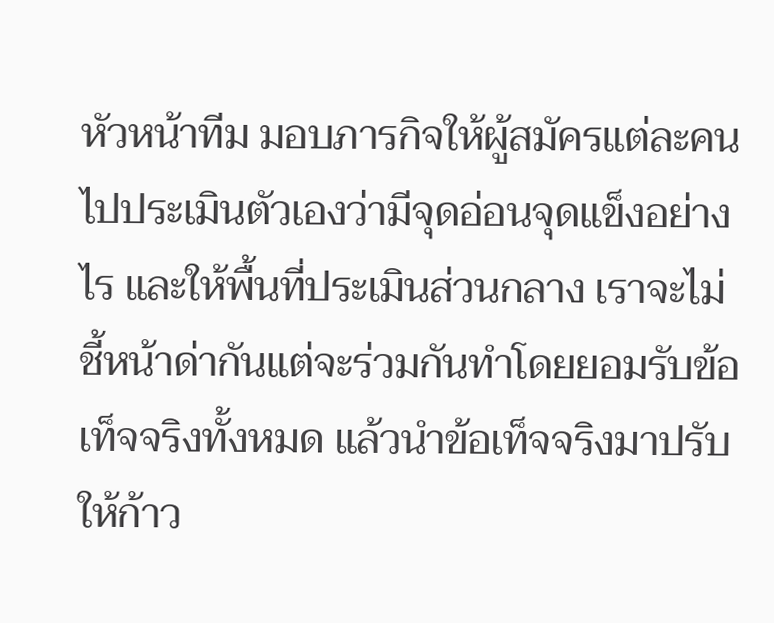หัวหน้าทีม มอบภารกิจให้ผู้สมัครแต่ละคนไปประเมินตัวเองว่ามีจุดอ่อนจุดแข็งอย่างไร และให้พื้นที่ประเมินส่วนกลาง เราจะไม่ชี้หน้าด่ากันแต่จะร่วมกันทำโดยยอมรับข้อเท็จจริงทั้งหมด แล้วนำข้อเท็จจริงมาปรับให้ก้าว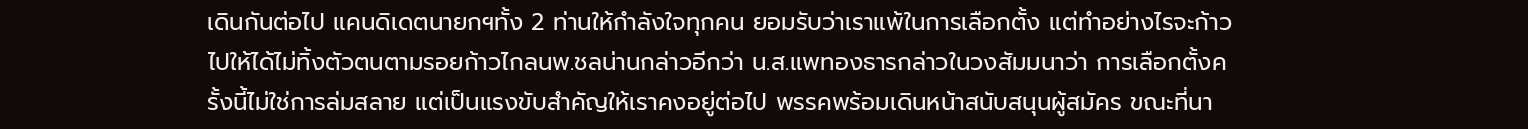เดินกันต่อไป แคนดิเดตนายกฯทั้ง 2 ท่านให้กำลังใจทุกคน ยอมรับว่าเราแพ้ในการเลือกตั้ง แต่ทำอย่างไรจะก้าวไปให้ได้ไม่ทิ้งตัวตนตามรอยก้าวไกลนพ.ชลน่านกล่าวอีกว่า น.ส.แพทองธารกล่าวในวงสัมมนาว่า การเลือกตั้งครั้งนี้ไม่ใช่การล่มสลาย แต่เป็นแรงขับสำคัญให้เราคงอยู่ต่อไป พรรคพร้อมเดินหน้าสนับสนุนผู้สมัคร ขณะที่นา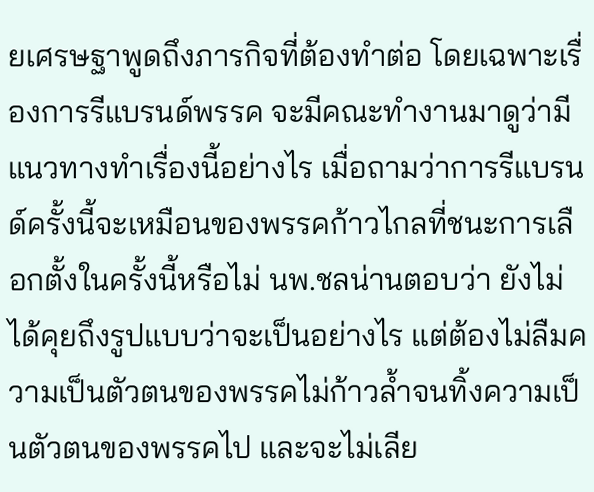ยเศรษฐาพูดถึงภารกิจที่ต้องทำต่อ โดยเฉพาะเรื่องการรีแบรนด์พรรค จะมีคณะทำงานมาดูว่ามีแนวทางทำเรื่องนี้อย่างไร เมื่อถามว่าการรีแบรนด์ครั้งนี้จะเหมือนของพรรคก้าวไกลที่ชนะการเลือกตั้งในครั้งนี้หรือไม่ นพ.ชลน่านตอบว่า ยังไม่ได้คุยถึงรูปแบบว่าจะเป็นอย่างไร แต่ต้องไม่ลืมความเป็นตัวตนของพรรคไม่ก้าวล้ำจนทิ้งความเป็นตัวตนของพรรคไป และจะไม่เลีย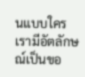นแบบใคร เรามีอัตลักษณ์เป็นขอ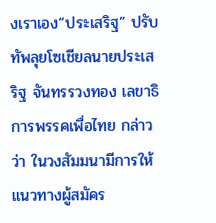งเราเอง“ประเสริฐ” ปรับทัพลุยโซเชียลนายประเสริฐ จันทรรวงทอง เลขาธิการพรรคเพื่อไทย กล่าวว่า ในวงสัมมนามีการให้แนวทางผู้สมัคร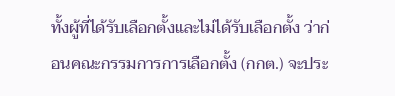ทั้งผู้ที่ได้รับเลือกตั้งและไม่ได้รับเลือกตั้ง ว่าก่อนคณะกรรมการการเลือกตั้ง (กกต.) จะประ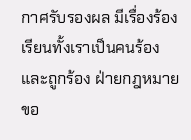กาศรับรองผล มีเรื่องร้องเรียนทั้งเราเป็นคนร้องและถูกร้อง ฝ่ายกฎหมายขอ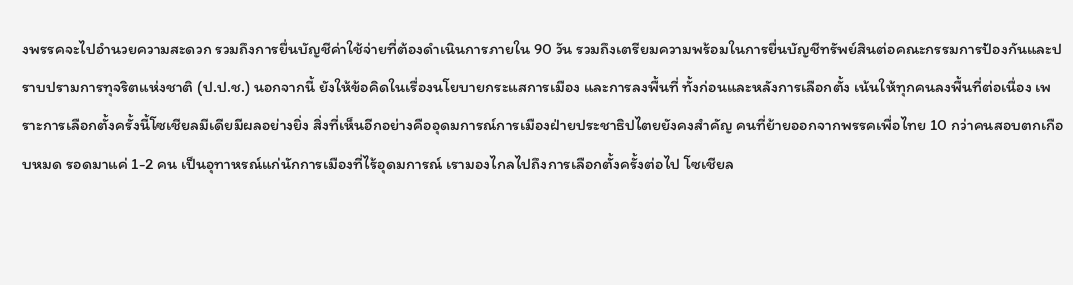งพรรคจะไปอำนวยความสะดวก รวมถึงการยื่นบัญชีค่าใช้จ่ายที่ต้องดำเนินการภายใน 90 วัน รวมถึงเตรียมความพร้อมในการยื่นบัญชีทรัพย์สินต่อคณะกรรมการป้องกันและปราบปรามการทุจริตแห่งชาติ (ป.ป.ช.) นอกจากนี้ ยังให้ข้อคิดในเรื่องนโยบายกระแสการเมือง และการลงพื้นที่ ทั้งก่อนและหลังการเลือกตั้ง เน้นให้ทุกคนลงพื้นที่ต่อเนื่อง เพราะการเลือกตั้งครั้งนี้โซเชียลมีเดียมีผลอย่างยิ่ง สิ่งที่เห็นอีกอย่างคืออุดมการณ์การเมืองฝ่ายประชาธิปไตยยังคงสำคัญ คนที่ย้ายออกจากพรรคเพื่อไทย 10 กว่าคนสอบตกเกือบหมด รอดมาแค่ 1-2 คน เป็นอุทาหรณ์แก่นักการเมืองที่ไร้อุดมการณ์ เรามองไกลไปถึงการเลือกตั้งครั้งต่อไป โซเชียล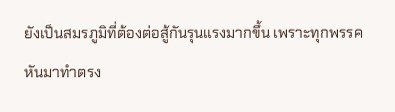ยังเป็นสมรภูมิที่ต้องต่อสู้กันรุนแรงมากขึ้น เพราะทุกพรรคหันมาทำตรง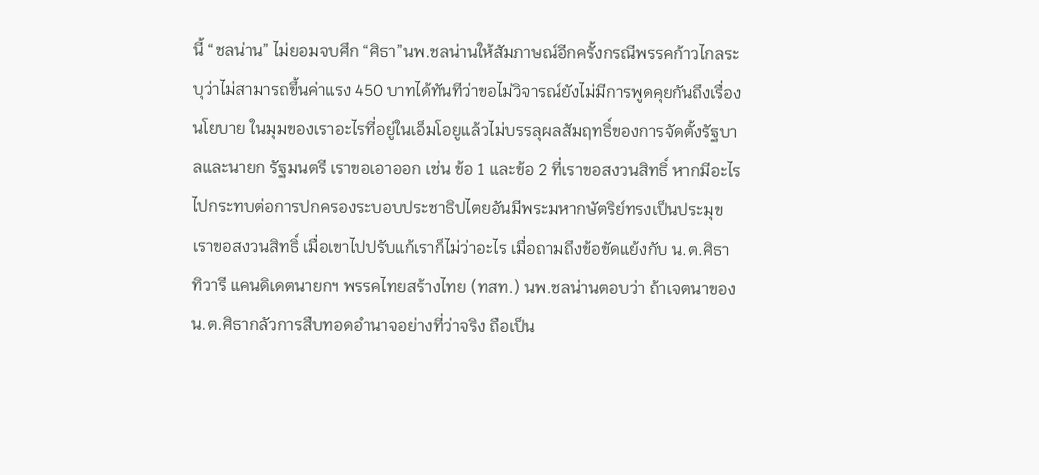นี้ “ชลน่าน” ไม่ยอมจบศึก “ศิธา”นพ.ชลน่านให้สัมภาษณ์อีกครั้งกรณีพรรคก้าวไกลระบุว่าไม่สามารถขึ้นค่าแรง 450 บาทได้ทันทีว่าขอไม่วิจารณ์ยังไม่มีการพูดคุยกันถึงเรื่องนโยบาย ในมุมของเราอะไรที่อยู่ในเอ็มโอยูแล้วไม่บรรลุผลสัมฤทธิ์ของการจัดตั้งรัฐบาลและนายก รัฐมนตรี เราขอเอาออก เช่น ข้อ 1 และข้อ 2 ที่เราขอสงวนสิทธิ์ หากมีอะไรไปกระทบต่อการปกครองระบอบประชาธิปไตยอันมีพระมหากษัตริย์ทรงเป็นประมุขเราขอสงวนสิทธิ์ เมื่อเขาไปปรับแก้เราก็ไม่ว่าอะไร เมื่อถามถึงข้อขัดแย้งกับ น.ต.ศิธา ทิวารี แคนดิเดตนายกฯ พรรคไทยสร้างไทย (ทสท.) นพ.ชลน่านตอบว่า ถ้าเจตนาของ น.ต.ศิธากลัวการสืบทอดอำนาจอย่างที่ว่าจริง ถือเป็น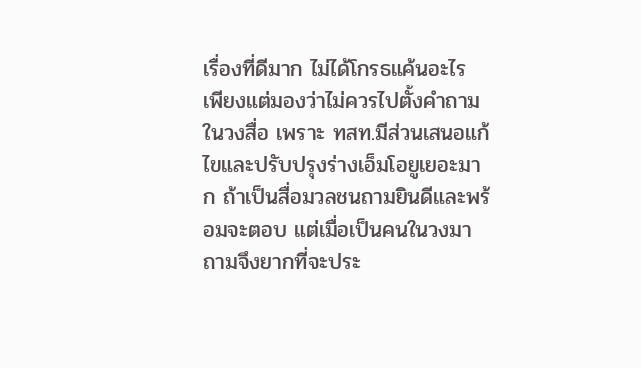เรื่องที่ดีมาก ไม่ได้โกรธแค้นอะไร เพียงแต่มองว่าไม่ควรไปตั้งคำถามในวงสื่อ เพราะ ทสท.มีส่วนเสนอแก้ไขและปรับปรุงร่างเอ็มโอยูเยอะมาก ถ้าเป็นสื่อมวลชนถามยินดีและพร้อมจะตอบ แต่เมื่อเป็นคนในวงมาถามจึงยากที่จะประ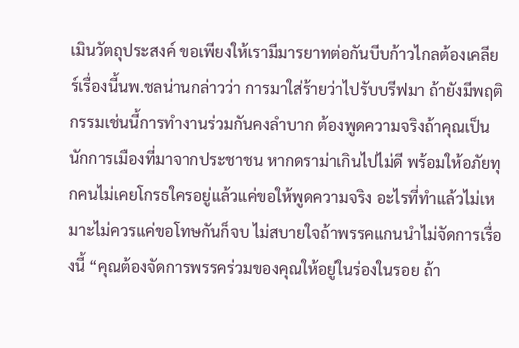เมินวัตถุประสงค์ ขอเพียงให้เรามีมารยาทต่อกันบีบก้าวไกลต้องเคลียร์เรื่องนี้นพ.ชลน่านกล่าวว่า การมาใส่ร้ายว่าไปรับบรีฟมา ถ้ายังมีพฤติกรรมเช่นนี้การทำงานร่วมกันคงลำบาก ต้องพูดความจริงถ้าคุณเป็นนักการเมืองที่มาจากประชาชน หากดราม่าเกินไปไม่ดี พร้อมให้อภัยทุกคนไม่เคยโกรธใครอยู่แล้วแค่ขอให้พูดความจริง อะไรที่ทำแล้วไม่เหมาะไม่ควรแค่ขอโทษกันก็จบ ไม่สบายใจถ้าพรรคแกนนำไม่จัดการเรื่องนี้ “คุณต้องจัดการพรรคร่วมของคุณให้อยู่ในร่องในรอย ถ้า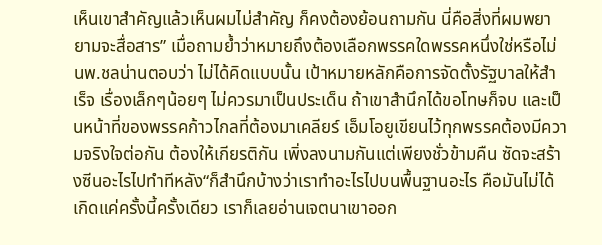เห็นเขาสำคัญแล้วเห็นผมไม่สำคัญ ก็คงต้องย้อนถามกัน นี่คือสิ่งที่ผมพยายามจะสื่อสาร” เมื่อถามย้ำว่าหมายถึงต้องเลือกพรรคใดพรรคหนึ่งใช่หรือไม่ นพ.ชลน่านตอบว่า ไม่ได้คิดแบบนั้น เป้าหมายหลักคือการจัดตั้งรัฐบาลให้สำเร็จ เรื่องเล็กๆน้อยๆ ไม่ควรมาเป็นประเด็น ถ้าเขาสำนึกได้ขอโทษก็จบ และเป็นหน้าที่ของพรรคก้าวไกลที่ต้องมาเคลียร์ เอ็มโอยูเขียนไว้ทุกพรรคต้องมีความจริงใจต่อกัน ต้องให้เกียรติกัน เพิ่งลงนามกันแต่เพียงชั่วข้ามคืน ซัดจะสร้างซีนอะไรไปทำทีหลัง“ก็สำนึกบ้างว่าเราทำอะไรไปบนพื้นฐานอะไร คือมันไม่ได้เกิดแค่ครั้งนี้ครั้งเดียว เราก็เลยอ่านเจตนาเขาออก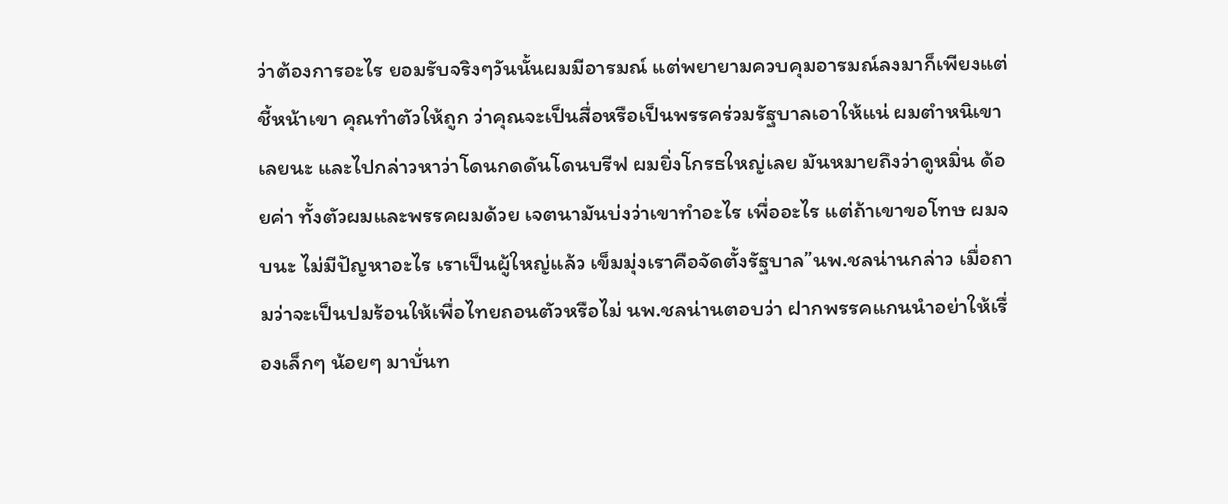ว่าต้องการอะไร ยอมรับจริงๆวันนั้นผมมีอารมณ์ แต่พยายามควบคุมอารมณ์ลงมาก็เพียงแต่ชี้หน้าเขา คุณทำตัวให้ถูก ว่าคุณจะเป็นสื่อหรือเป็นพรรคร่วมรัฐบาลเอาให้แน่ ผมตำหนิเขาเลยนะ และไปกล่าวหาว่าโดนกดดันโดนบรีฟ ผมยิ่งโกรธใหญ่เลย มันหมายถึงว่าดูหมิ่น ด้อยค่า ทั้งตัวผมและพรรคผมด้วย เจตนามันบ่งว่าเขาทำอะไร เพื่ออะไร แต่ถ้าเขาขอโทษ ผมจบนะ ไม่มีปัญหาอะไร เราเป็นผู้ใหญ่แล้ว เข็มมุ่งเราคือจัดตั้งรัฐบาล”นพ.ชลน่านกล่าว เมื่อถามว่าจะเป็นปมร้อนให้เพื่อไทยถอนตัวหรือไม่ นพ.ชลน่านตอบว่า ฝากพรรคแกนนำอย่าให้เรื่องเล็กๆ น้อยๆ มาบั่นท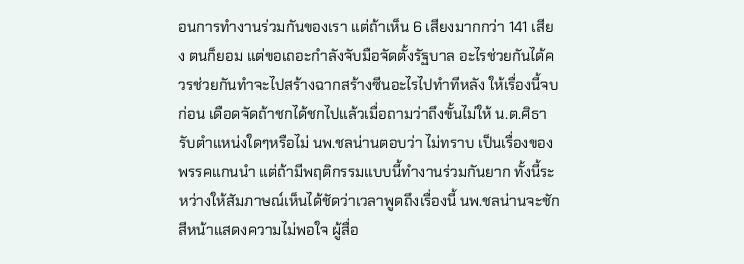อนการทำงานร่วมกันของเรา แต่ถ้าเห็น 6 เสียงมากกว่า 141 เสียง ตนก็ยอม แต่ขอเถอะกำลังจับมือจัดตั้งรัฐบาล อะไรช่วยกันได้ควรช่วยกันทำจะไปสร้างฉากสร้างซีนอะไรไปทำทีหลัง ให้เรื่องนี้จบก่อน เดือดจัดถ้าชกได้ชกไปแล้วเมื่อถามว่าถึงขั้นไม่ให้ น.ต.ศิธา รับตำแหน่งใดๆหรือไม่ นพ.ชลน่านตอบว่า ไม่ทราบ เป็นเรื่องของพรรคแกนนำ แต่ถ้ามีพฤติกรรมแบบนี้ทำงานร่วมกันยาก ทั้งนี้ระหว่างให้สัมภาษณ์เห็นได้ชัดว่าเวลาพูดถึงเรื่องนี้ นพ.ชลน่านจะชักสีหน้าแสดงความไม่พอใจ ผู้สื่อ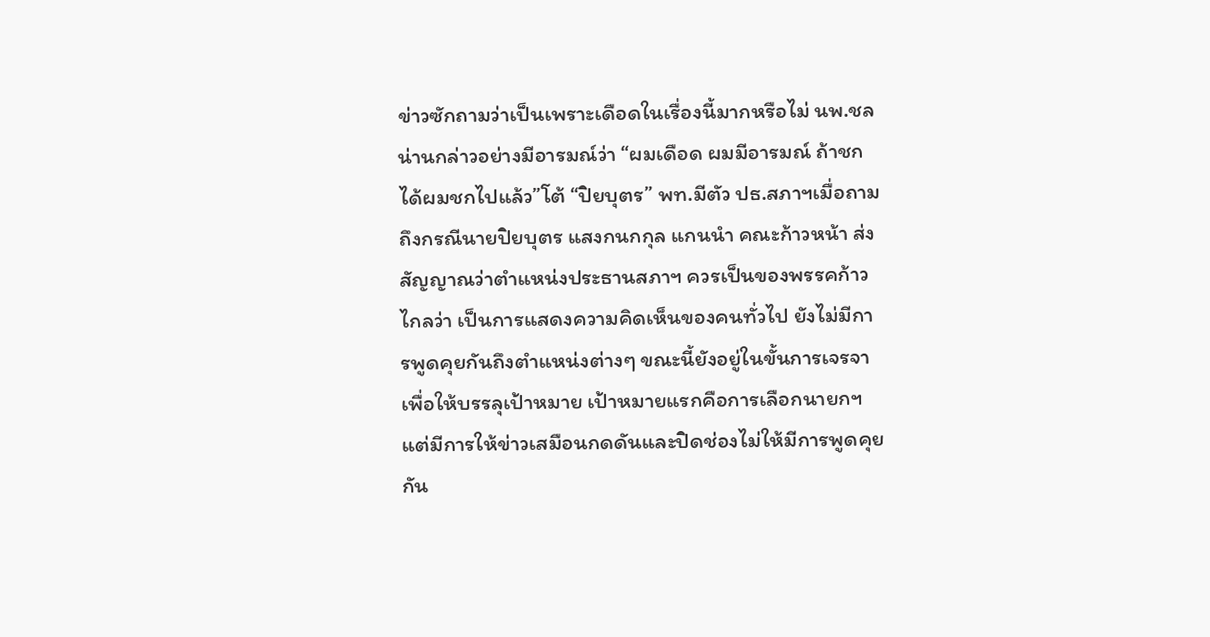ข่าวซักถามว่าเป็นเพราะเดือดในเรื่องนี้มากหรือไม่ นพ.ชลน่านกล่าวอย่างมีอารมณ์ว่า “ผมเดือด ผมมีอารมณ์ ถ้าชกได้ผมชกไปแล้ว”โต้ “ปิยบุตร” พท.มีตัว ปธ.สภาฯเมื่อถามถึงกรณีนายปิยบุตร แสงกนกกุล แกนนำ คณะก้าวหน้า ส่งสัญญาณว่าตำแหน่งประธานสภาฯ ควรเป็นของพรรคก้าวไกลว่า เป็นการแสดงความคิดเห็นของคนทั่วไป ยังไม่มีการพูดคุยกันถึงตำแหน่งต่างๆ ขณะนี้ยังอยู่ในขั้นการเจรจาเพื่อให้บรรลุเป้าหมาย เป้าหมายแรกคือการเลือกนายกฯ แต่มีการให้ข่าวเสมือนกดดันและปิดช่องไม่ให้มีการพูดคุยกัน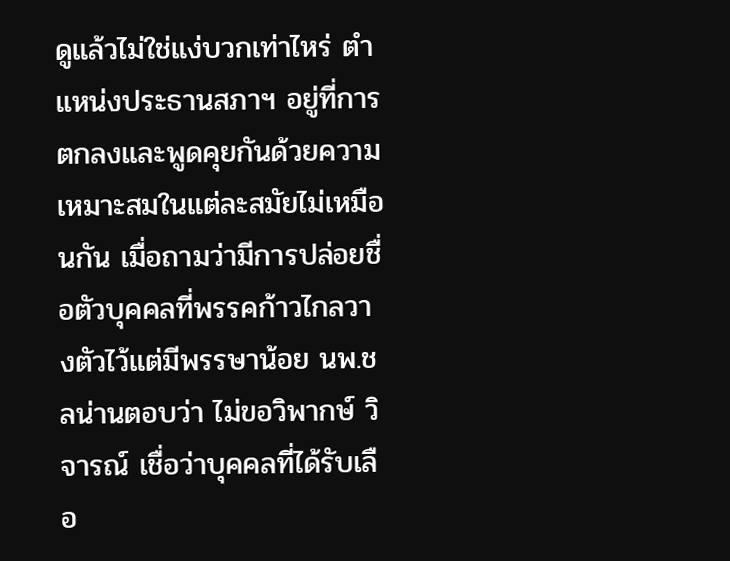ดูแล้วไม่ใช่แง่บวกเท่าไหร่ ตำแหน่งประธานสภาฯ อยู่ที่การตกลงและพูดคุยกันด้วยความเหมาะสมในแต่ละสมัยไม่เหมือนกัน เมื่อถามว่ามีการปล่อยชื่อตัวบุคคลที่พรรคก้าวไกลวางตัวไว้แต่มีพรรษาน้อย นพ.ชลน่านตอบว่า ไม่ขอวิพากษ์ วิจารณ์ เชื่อว่าบุคคลที่ได้รับเลือ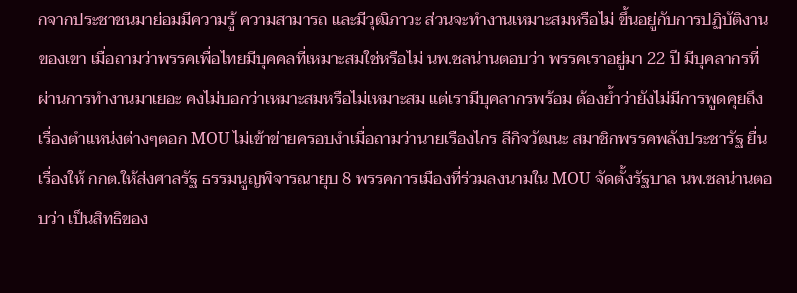กจากประชาชนมาย่อมมีความรู้ ความสามารถ และมีวุฒิภาวะ ส่วนจะทำงานเหมาะสมหรือไม่ ขึ้นอยู่กับการปฏิบัติงานของเขา เมื่อถามว่าพรรคเพื่อไทยมีบุคคลที่เหมาะสมใช่หรือไม่ นพ.ชลน่านตอบว่า พรรคเราอยู่มา 22 ปี มีบุคลากรที่ผ่านการทำงานมาเยอะ คงไม่บอกว่าเหมาะสมหรือไม่เหมาะสม แต่เรามีบุคลากรพร้อม ต้องย้ำว่ายังไม่มีการพูดคุยถึงเรื่องตำแหน่งต่างๆตอก MOU ไม่เข้าข่ายครอบงำเมื่อถามว่านายเรืองไกร ลีกิจวัฒนะ สมาชิกพรรคพลังประชารัฐ ยื่นเรื่องให้ กกต.ให้ส่งศาลรัฐ ธรรมนูญพิจารณายุบ 8 พรรคการเมืองที่ร่วมลงนามใน MOU จัดตั้งรัฐบาล นพ.ชลน่านตอบว่า เป็นสิทธิของ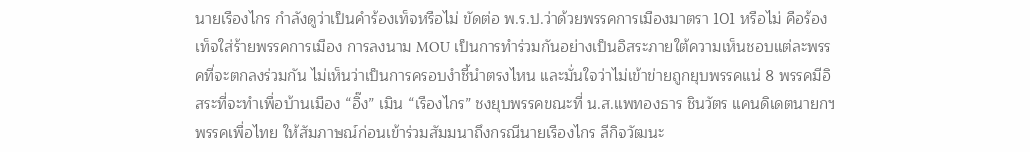นายเรืองไกร กำลังดูว่าเป็นคำร้องเท็จหรือไม่ ขัดต่อ พ.ร.ป.ว่าด้วยพรรคการเมืองมาตรา 101 หรือไม่ คือร้องเท็จใส่ร้ายพรรคการเมือง การลงนาม MOU เป็นการทำร่วมกันอย่างเป็นอิสระภายใต้ความเห็นชอบแต่ละพรรคที่จะตกลงร่วมกัน ไม่เห็นว่าเป็นการครอบงำชี้นำตรงไหน และมั่นใจว่าไม่เข้าข่ายถูกยุบพรรคแน่ 8 พรรคมีอิสระที่จะทำเพื่อบ้านเมือง “อิ๊ง” เมิน “เรืองไกร” ชงยุบพรรคขณะที่ น.ส.แพทองธาร ชินวัตร แคนดิเดตนายกฯ พรรคเพื่อไทย ให้สัมภาษณ์ก่อนเข้าร่วมสัมมนาถึงกรณีนายเรืองไกร ลีกิจวัฒนะ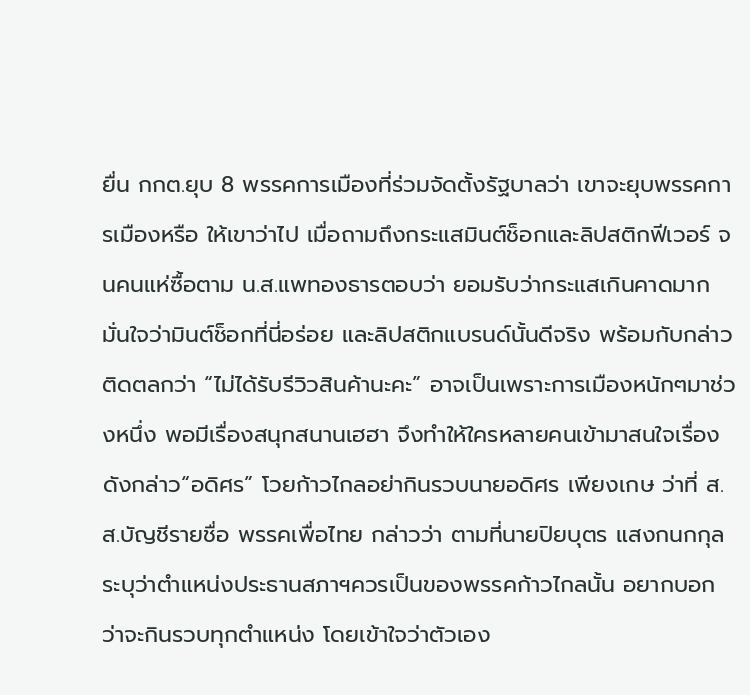ยื่น กกต.ยุบ 8 พรรคการเมืองที่ร่วมจัดตั้งรัฐบาลว่า เขาจะยุบพรรคการเมืองหรือ ให้เขาว่าไป เมื่อถามถึงกระแสมินต์ช็อกและลิปสติกฟีเวอร์ จนคนแห่ซื้อตาม น.ส.แพทองธารตอบว่า ยอมรับว่ากระแสเกินคาดมาก มั่นใจว่ามินต์ช็อกที่นี่อร่อย และลิปสติกแบรนด์นั้นดีจริง พร้อมกับกล่าวติดตลกว่า “ไม่ได้รับรีวิวสินค้านะคะ” อาจเป็นเพราะการเมืองหนักๆมาช่วงหนึ่ง พอมีเรื่องสนุกสนานเฮฮา จึงทำให้ใครหลายคนเข้ามาสนใจเรื่องดังกล่าว“อดิศร” โวยก้าวไกลอย่ากินรวบนายอดิศร เพียงเกษ ว่าที่ ส.ส.บัญชีรายชื่อ พรรคเพื่อไทย กล่าวว่า ตามที่นายปิยบุตร แสงกนกกุล ระบุว่าตำแหน่งประธานสภาฯควรเป็นของพรรคก้าวไกลนั้น อยากบอกว่าจะกินรวบทุกตำแหน่ง โดยเข้าใจว่าตัวเอง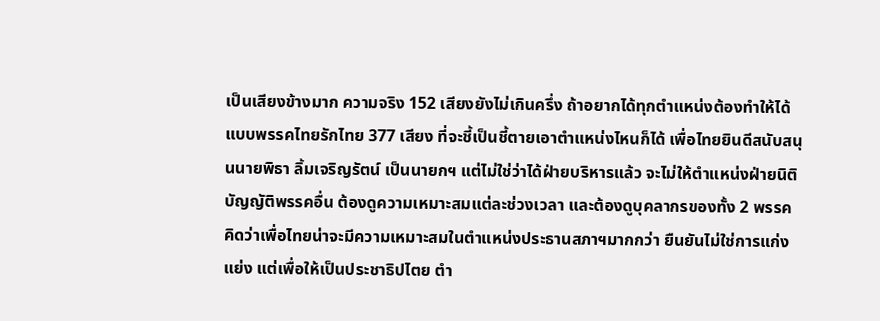เป็นเสียงข้างมาก ความจริง 152 เสียงยังไม่เกินครึ่ง ถ้าอยากได้ทุกตำแหน่งต้องทำให้ได้แบบพรรคไทยรักไทย 377 เสียง ที่จะชี้เป็นชี้ตายเอาตำแหน่งไหนก็ได้ เพื่อไทยยินดีสนับสนุนนายพิธา ลิ้มเจริญรัตน์ เป็นนายกฯ แต่ไม่ใช่ว่าได้ฝ่ายบริหารแล้ว จะไม่ให้ตำแหน่งฝ่ายนิติบัญญัติพรรคอื่น ต้องดูความเหมาะสมแต่ละช่วงเวลา และต้องดูบุคลากรของทั้ง 2 พรรค คิดว่าเพื่อไทยน่าจะมีความเหมาะสมในตำแหน่งประธานสภาฯมากกว่า ยืนยันไม่ใช่การแก่งแย่ง แต่เพื่อให้เป็นประชาธิปไตย ตำ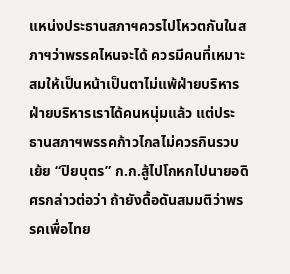แหน่งประธานสภาฯควรไปโหวตกันในสภาฯว่าพรรคไหนจะได้ ควรมีคนที่เหมาะสมให้เป็นหน้าเป็นตาไม่แพ้ฝ่ายบริหาร ฝ่ายบริหารเราได้คนหนุ่มแล้ว แต่ประธานสภาฯพรรคก้าวไกลไม่ควรกินรวบเย้ย “ปิยบุตร” ก.ก.สู้ไปโกหกไปนายอดิศรกล่าวต่อว่า ถ้ายังดื้อดันสมมติว่าพรรคเพื่อไทย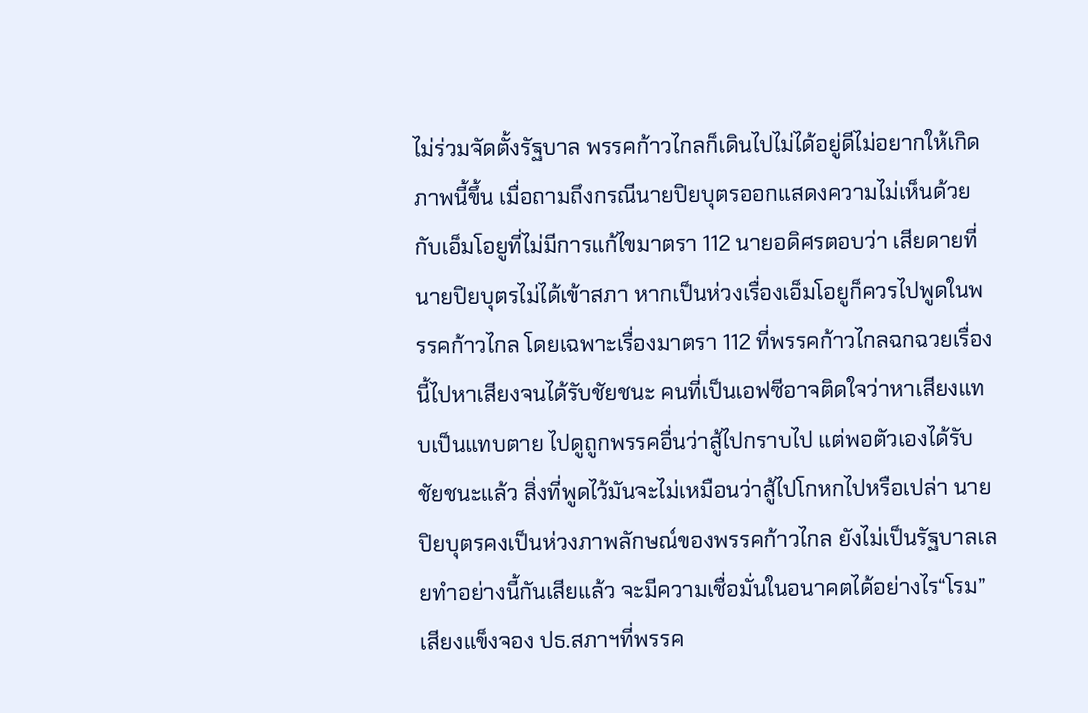ไม่ร่วมจัดตั้งรัฐบาล พรรคก้าวไกลก็เดินไปไม่ได้อยู่ดีไม่อยากให้เกิดภาพนี้ขึ้น เมื่อถามถึงกรณีนายปิยบุตรออกแสดงความไม่เห็นด้วยกับเอ็มโอยูที่ไม่มีการแก้ไขมาตรา 112 นายอดิศรตอบว่า เสียดายที่นายปิยบุตรไม่ได้เข้าสภา หากเป็นห่วงเรื่องเอ็มโอยูก็ควรไปพูดในพรรคก้าวไกล โดยเฉพาะเรื่องมาตรา 112 ที่พรรคก้าวไกลฉกฉวยเรื่องนี้ไปหาเสียงจนได้รับชัยชนะ คนที่เป็นเอฟซีอาจติดใจว่าหาเสียงแทบเป็นแทบตาย ไปดูถูกพรรคอื่นว่าสู้ไปกราบไป แต่พอตัวเองได้รับชัยชนะแล้ว สิ่งที่พูดไว้มันจะไม่เหมือนว่าสู้ไปโกหกไปหรือเปล่า นายปิยบุตรคงเป็นห่วงภาพลักษณ์ของพรรคก้าวไกล ยังไม่เป็นรัฐบาลเลยทำอย่างนี้กันเสียแล้ว จะมีความเชื่อมั่นในอนาคตได้อย่างไร“โรม” เสียงแข็งจอง ปธ.สภาฯที่พรรค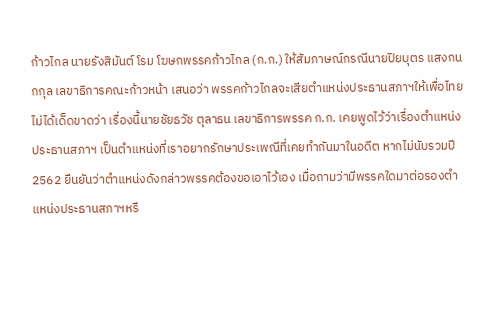ก้าวไกล นายรังสิมันต์ โรม โฆษกพรรคก้าวไกล (ก.ก.) ให้สัมภาษณ์กรณีนายปิยบุตร แสงกนกกุล เลขาธิการคณะก้าวหน้า เสนอว่า พรรคก้าวไกลจะเสียตำแหน่งประธานสภาฯให้เพื่อไทยไม่ได้เด็ดขาดว่า เรื่องนี้นายชัยธวัช ตุลาธน เลขาธิการพรรค ก.ก. เคยพูดไว้ว่าเรื่องตำแหน่งประธานสภาฯ เป็นตำแหน่งที่เราอยากรักษาประเพณีที่เคยทำกันมาในอดีต หากไม่นับรวมปี 2562 ยืนยันว่าตำแหน่งดังกล่าวพรรคต้องขอเอาไว้เอง เมื่อถามว่ามีพรรคใดมาต่อรองตำแหน่งประธานสภาฯหรื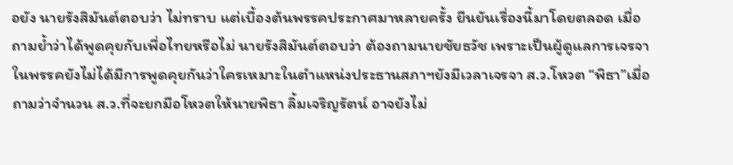อยัง นายรังสิมันต์ตอบว่า ไม่ทราบ แต่เบื้องต้นพรรคประกาศมาหลายครั้ง ยืนยันเรื่องนี้มาโดยตลอด เมื่อถามย้ำว่าได้พูดคุยกับเพื่อไทยหรือไม่ นายรังสิมันต์ตอบว่า ต้องถามนายชัยธวัช เพราะเป็นผู้ดูแลการเจรจา ในพรรคยังไม่ได้มีการพูดคุยกันว่าใครเหมาะในตำแหน่งประธานสภาฯยังมีเวลาเจรจา ส.ว.โหวต “พิธา”เมื่อถามว่าจำนวน ส.ว.ที่จะยกมือโหวตให้นายพิธา ลิ้มเจริญรัตน์ อาจยังไม่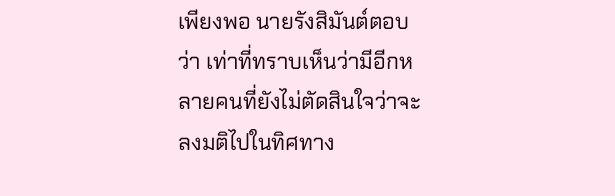เพียงพอ นายรังสิมันต์ตอบว่า เท่าที่ทราบเห็นว่ามีอีกหลายคนที่ยังไม่ตัดสินใจว่าจะลงมติไปในทิศทาง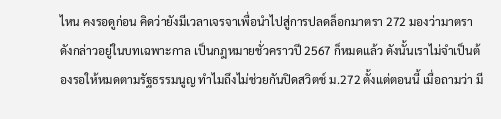ไหน คงรอดูก่อน คิดว่ายังมีเวลาเจรจาเพื่อนำไปสู่การปลดล็อกมาตรา 272 มองว่ามาตราดังกล่าวอยู่ในบทเฉพาะกาล เป็นกฎหมายชั่วคราวปี 2567 ก็หมดแล้ว ดังนั้นเราไม่จำเป็นต้องรอให้หมดตามรัฐธรรมนูญ ทำไมถึงไม่ช่วยกันปิดสวิตช์ ม.272 ตั้งแต่ตอนนี้ เมื่อถามว่า มี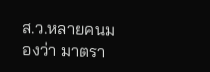ส.ว.หลายคนมองว่า มาตรา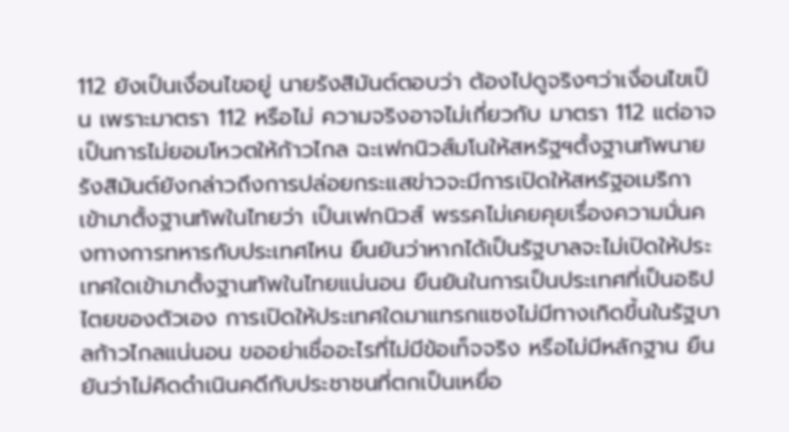112 ยังเป็นเงื่อนไขอยู่ นายรังสิมันต์ตอบว่า ต้องไปดูจริงๆว่าเงื่อนไขเป็น เพราะมาตรา 112 หรือไม่ ความจริงอาจไม่เกี่ยวกับ มาตรา 112 แต่อาจเป็นการไม่ยอมโหวตให้ก้าวไกล ฉะเฟกนิวส์มโนให้สหรัฐฯตั้งฐานทัพนายรังสิมันต์ยังกล่าวถึงการปล่อยกระแสข่าวจะมีการเปิดให้สหรัฐอเมริกาเข้ามาตั้งฐานทัพในไทยว่า เป็นเฟกนิวส์ พรรคไม่เคยคุยเรื่องความมั่นคงทางการทหารกับประเทศไหน ยืนยันว่าหากได้เป็นรัฐบาลจะไม่เปิดให้ประเทศใดเข้ามาตั้งฐานทัพในไทยแน่นอน ยืนยันในการเป็นประเทศที่เป็นอธิปไตยของตัวเอง การเปิดให้ประเทศใดมาแทรกแซงไม่มีทางเกิดขึ้นในรัฐบาลก้าวไกลแน่นอน ขออย่าเชื่ออะไรที่ไม่มีข้อเท็จจริง หรือไม่มีหลักฐาน ยืนยันว่าไม่คิดดำเนินคดีกับประชาชนที่ตกเป็นเหยื่อ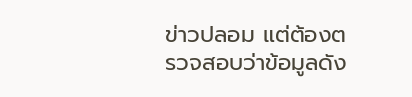ข่าวปลอม แต่ต้องตรวจสอบว่าข้อมูลดัง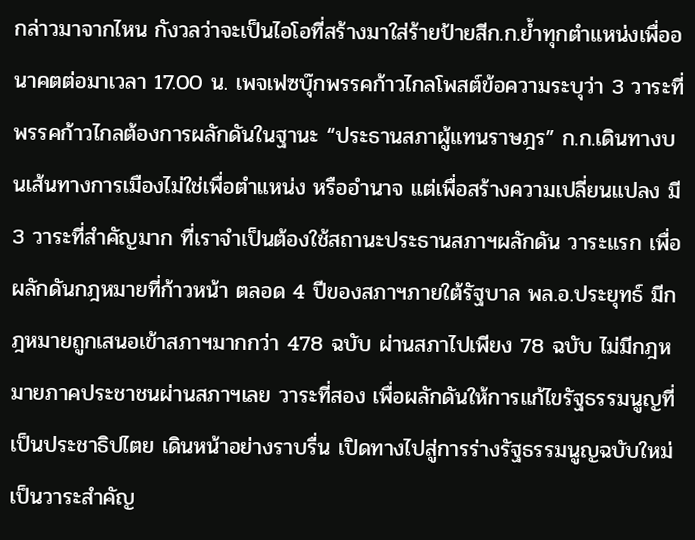กล่าวมาจากไหน กังวลว่าจะเป็นไอโอที่สร้างมาใส่ร้ายป้ายสีก.ก.ย้ำทุกตำแหน่งเพื่ออนาคตต่อมาเวลา 17.00 น. เพจเฟซบุ๊กพรรคก้าวไกลโพสต์ข้อความระบุว่า 3 วาระที่พรรคก้าวไกลต้องการผลักดันในฐานะ “ประธานสภาผู้แทนราษฎร” ก.ก.เดินทางบนเส้นทางการเมืองไม่ใช่เพื่อตำแหน่ง หรืออำนาจ แต่เพื่อสร้างความเปลี่ยนแปลง มี 3 วาระที่สำคัญมาก ที่เราจำเป็นต้องใช้สถานะประธานสภาฯผลักดัน วาระแรก เพื่อผลักดันกฎหมายที่ก้าวหน้า ตลอด 4 ปีของสภาฯภายใต้รัฐบาล พล.อ.ประยุทธ์ มีกฎหมายถูกเสนอเข้าสภาฯมากกว่า 478 ฉบับ ผ่านสภาไปเพียง 78 ฉบับ ไม่มีกฎหมายภาคประชาชนผ่านสภาฯเลย วาระที่สอง เพื่อผลักดันให้การแก้ไขรัฐธรรมนูญที่เป็นประชาธิปไตย เดินหน้าอย่างราบรื่น เปิดทางไปสู่การร่างรัฐธรรมนูญฉบับใหม่เป็นวาระสำคัญ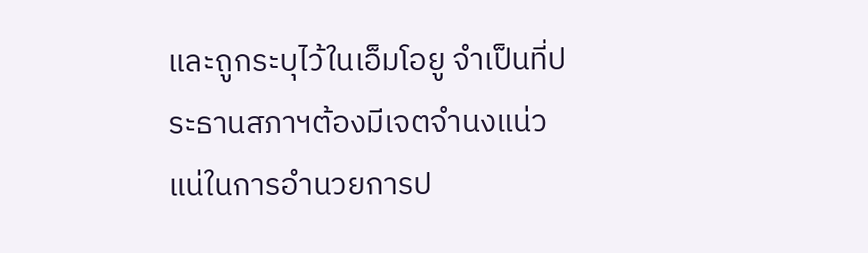และถูกระบุไว้ในเอ็มโอยู จำเป็นที่ประธานสภาฯต้องมีเจตจำนงแน่วแน่ในการอำนวยการป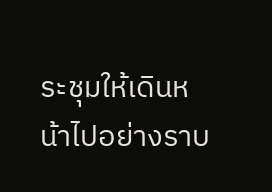ระชุมให้เดินหน้าไปอย่างราบ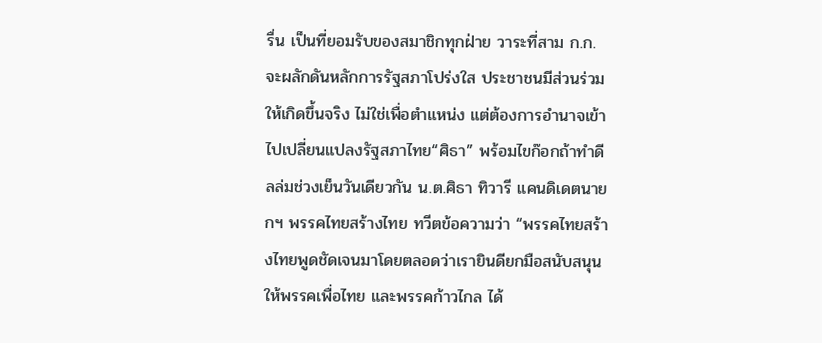รื่น เป็นที่ยอมรับของสมาชิกทุกฝ่าย วาระที่สาม ก.ก.จะผลักดันหลักการรัฐสภาโปร่งใส ประชาชนมีส่วนร่วมให้เกิดขึ้นจริง ไม่ใช่เพื่อตำแหน่ง แต่ต้องการอำนาจเข้าไปเปลี่ยนแปลงรัฐสภาไทย“ศิธา” พร้อมไขก๊อกถ้าทำดีลล่มช่วงเย็นวันเดียวกัน น.ต.ศิธา ทิวารี แคนดิเดตนายกฯ พรรคไทยสร้างไทย ทวีตข้อความว่า “พรรคไทยสร้างไทยพูดชัดเจนมาโดยตลอดว่าเรายินดียกมือสนับสนุนให้พรรคเพื่อไทย และพรรคก้าวไกล ได้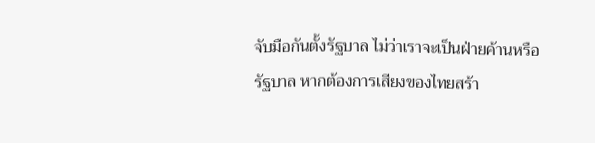จับมือกันตั้งรัฐบาล ไม่ว่าเราจะเป็นฝ่ายค้านหรือรัฐบาล หากต้องการเสียงของไทยสร้า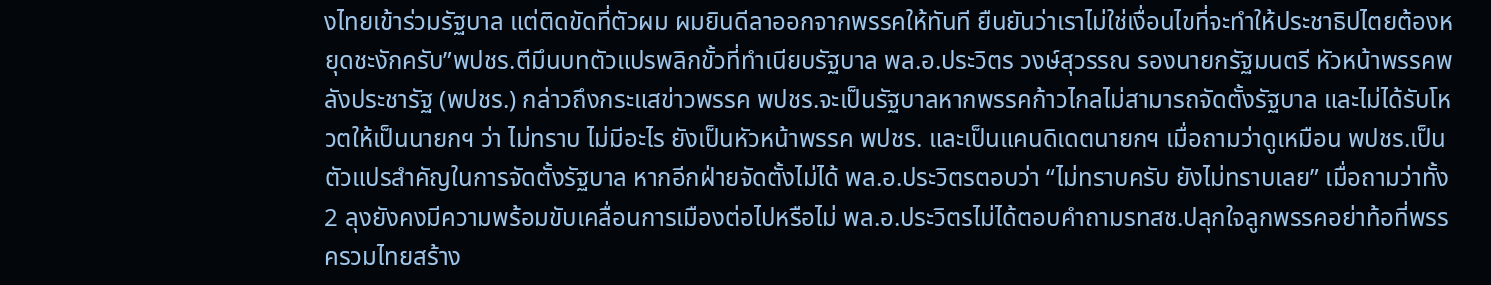งไทยเข้าร่วมรัฐบาล แต่ติดขัดที่ตัวผม ผมยินดีลาออกจากพรรคให้ทันที ยืนยันว่าเราไม่ใช่เงื่อนไขที่จะทำให้ประชาธิปไตยต้องหยุดชะงักครับ”พปชร.ตีมึนบทตัวแปรพลิกขั้วที่ทำเนียบรัฐบาล พล.อ.ประวิตร วงษ์สุวรรณ รองนายกรัฐมนตรี หัวหน้าพรรคพลังประชารัฐ (พปชร.) กล่าวถึงกระแสข่าวพรรค พปชร.จะเป็นรัฐบาลหากพรรคก้าวไกลไม่สามารถจัดตั้งรัฐบาล และไม่ได้รับโหวตให้เป็นนายกฯ ว่า ไม่ทราบ ไม่มีอะไร ยังเป็นหัวหน้าพรรค พปชร. และเป็นแคนดิเดตนายกฯ เมื่อถามว่าดูเหมือน พปชร.เป็นตัวแปรสำคัญในการจัดตั้งรัฐบาล หากอีกฝ่ายจัดตั้งไม่ได้ พล.อ.ประวิตรตอบว่า “ไม่ทราบครับ ยังไม่ทราบเลย” เมื่อถามว่าทั้ง 2 ลุงยังคงมีความพร้อมขับเคลื่อนการเมืองต่อไปหรือไม่ พล.อ.ประวิตรไม่ได้ตอบคำถามรทสช.ปลุกใจลูกพรรคอย่าท้อที่พรรครวมไทยสร้าง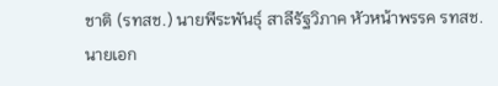ชาติ (รทสช.) นายพีระพันธุ์ สาลีรัฐวิภาค หัวหน้าพรรค รทสช. นายเอก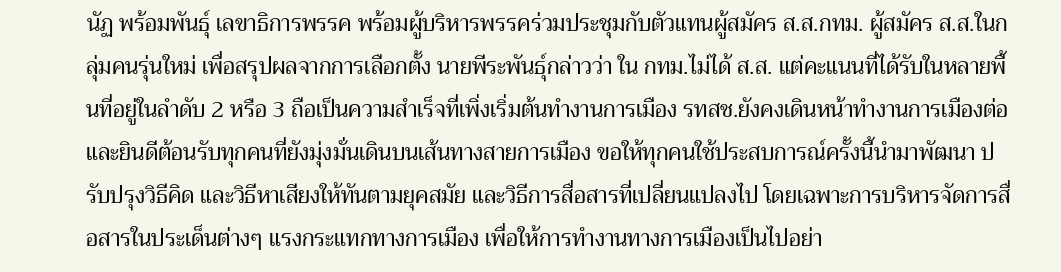นัฏ พร้อมพันธุ์ เลขาธิการพรรค พร้อมผู้บริหารพรรคร่วมประชุมกับตัวแทนผู้สมัคร ส.ส.กทม. ผู้สมัคร ส.ส.ในกลุ่มคนรุ่นใหม่ เพื่อสรุปผลจากการเลือกตั้ง นายพีระพันธุ์กล่าวว่า ใน กทม.ไม่ได้ ส.ส. แต่คะแนนที่ได้รับในหลายพื้นที่อยู่ในลำดับ 2 หรือ 3 ถือเป็นความสำเร็จที่เพิ่งเริ่มต้นทำงานการเมือง รทสช.ยังคงเดินหน้าทำงานการเมืองต่อ และยินดีต้อนรับทุกคนที่ยังมุ่งมั่นเดินบนเส้นทางสายการเมือง ขอให้ทุกคนใช้ประสบการณ์ครั้งนี้นำมาพัฒนา ปรับปรุงวิธีคิด และวิธีหาเสียงให้ทันตามยุคสมัย และวิธีการสื่อสารที่เปลี่ยนแปลงไป โดยเฉพาะการบริหารจัดการสื่อสารในประเด็นต่างๆ แรงกระแทกทางการเมือง เพื่อให้การทำงานทางการเมืองเป็นไปอย่า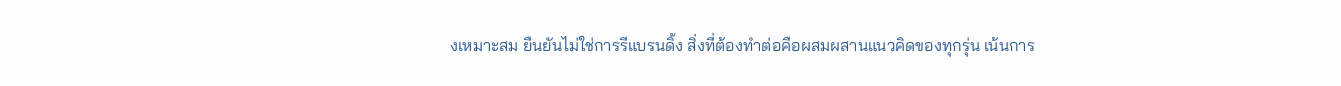งเหมาะสม ยืนยันไม่ใช่การรีแบรนดิ้ง สิ่งที่ต้องทำต่อคือผสมผสานแนวคิดของทุกรุ่น เน้นการ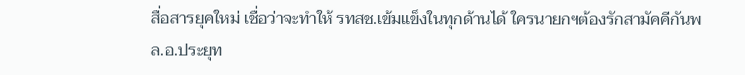สื่อสารยุคใหม่ เชื่อว่าจะทำให้ รทสช.เข้มแข็งในทุกด้านได้ ใครนายกฯต้องรักสามัคคีกันพล.อ.ประยุท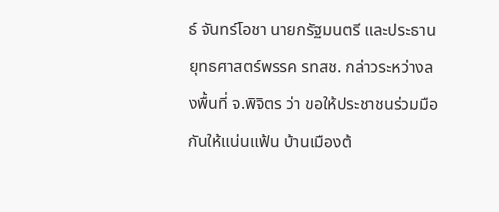ธ์ จันทร์โอชา นายกรัฐมนตรี และประธานยุทธศาสตร์พรรค รทสช. กล่าวระหว่างลงพื้นที่ จ.พิจิตร ว่า ขอให้ประชาชนร่วมมือกันให้แน่นแฟ้น บ้านเมืองต้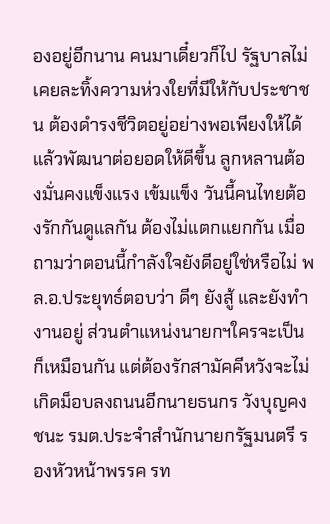องอยู่อีกนาน คนมาเดี๋ยวก็ไป รัฐบาลไม่เคยละทิ้งความห่วงใยที่มีให้กับประชาชน ต้องดำรงชีวิตอยู่อย่างพอเพียงให้ได้ แล้วพัฒนาต่อยอดให้ดีขึ้น ลูกหลานต้องมั่นคงแข็งแรง เข้มแข็ง วันนี้คนไทยต้องรักกันดูแลกัน ต้องไม่แตกแยกกัน เมื่อถามว่าตอนนี้กำลังใจยังดีอยู่ใช่หรือไม่ พล.อ.ประยุทธ์ตอบว่า ดีๆ ยังสู้ และยังทำงานอยู่ ส่วนตำแหน่งนายกฯใครจะเป็นก็เหมือนกัน แต่ต้องรักสามัคคีหวังจะไม่เกิดม็อบลงถนนอีกนายธนกร วังบุญคงชนะ รมต.ประจำสำนักนายกรัฐมนตรี รองหัวหน้าพรรค รท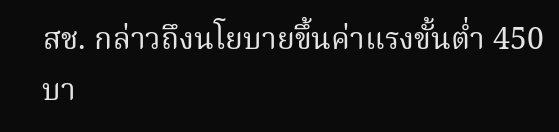สช. กล่าวถึงนโยบายขึ้นค่าแรงขั้นต่ำ 450 บา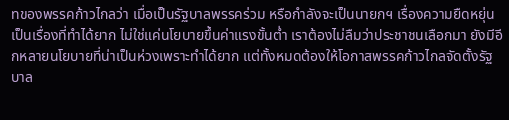ทของพรรคก้าวไกลว่า เมื่อเป็นรัฐบาลพรรคร่วม หรือกำลังจะเป็นนายกฯ เรื่องความยืดหยุ่นเป็นเรื่องที่ทำได้ยาก ไม่ใช่แค่นโยบายขึ้นค่าแรงขั้นต่ำ เราต้องไม่ลืมว่าประชาชนเลือกมา ยังมีอีกหลายนโยบายที่น่าเป็นห่วงเพราะทำได้ยาก แต่ทั้งหมดต้องให้โอกาสพรรคก้าวไกลจัดตั้งรัฐบาล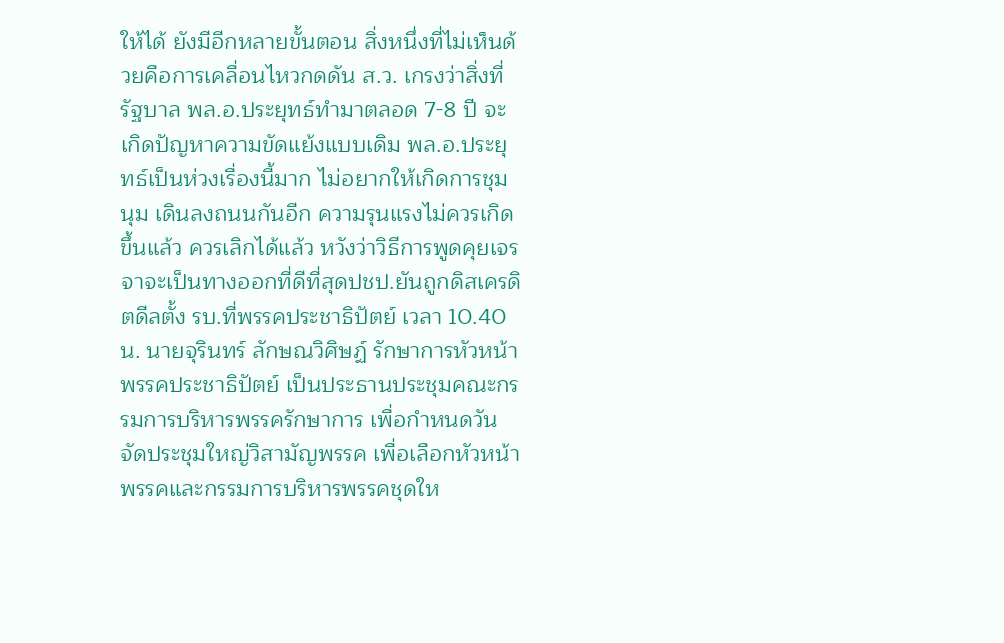ให้ได้ ยังมีอีกหลายขั้นตอน สิ่งหนึ่งที่ไม่เห็นด้วยคือการเคลื่อนไหวกดดัน ส.ว. เกรงว่าสิ่งที่รัฐบาล พล.อ.ประยุทธ์ทำมาตลอด 7-8 ปี จะเกิดปัญหาความขัดแย้งแบบเดิม พล.อ.ประยุทธ์เป็นห่วงเรื่องนี้มาก ไม่อยากให้เกิดการชุมนุม เดินลงถนนกันอีก ความรุนแรงไม่ควรเกิดขึ้นแล้ว ควรเลิกได้แล้ว หวังว่าวิธีการพูดคุยเจรจาจะเป็นทางออกที่ดีที่สุดปชป.ยันถูกดิสเครดิตดีลตั้ง รบ.ที่พรรคประชาธิปัตย์ เวลา 10.40 น. นายจุรินทร์ ลักษณวิศิษฏ์ รักษาการหัวหน้าพรรคประชาธิปัตย์ เป็นประธานประชุมคณะกรรมการบริหารพรรครักษาการ เพื่อกำหนดวันจัดประชุมใหญ่วิสามัญพรรค เพื่อเลือกหัวหน้าพรรคและกรรมการบริหารพรรคชุดให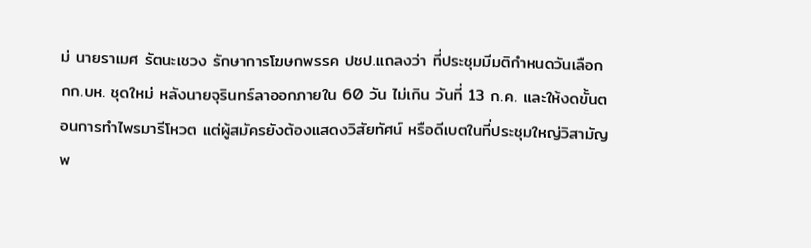ม่ นายราเมศ รัตนะเชวง รักษาการโฆษกพรรค ปชป.แถลงว่า ที่ประชุมมีมติกำหนดวันเลือก กก.บห. ชุดใหม่ หลังนายจุรินทร์ลาออกภายใน 60 วัน ไม่เกิน วันที่ 13 ก.ค. และให้งดขั้นตอนการทำไพรมารีโหวต แต่ผู้สมัครยังต้องแสดงวิสัยทัศน์ หรือดีเบตในที่ประชุมใหญ่วิสามัญพ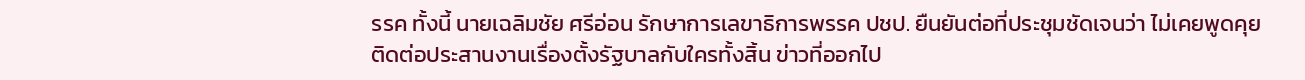รรค ทั้งนี้ นายเฉลิมชัย ศรีอ่อน รักษาการเลขาธิการพรรค ปชป. ยืนยันต่อที่ประชุมชัดเจนว่า ไม่เคยพูดคุยติดต่อประสานงานเรื่องตั้งรัฐบาลกับใครทั้งสิ้น ข่าวที่ออกไป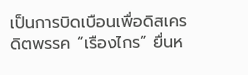เป็นการบิดเบือนเพื่อดิสเครดิตพรรค “เรืองไกร” ยื่นห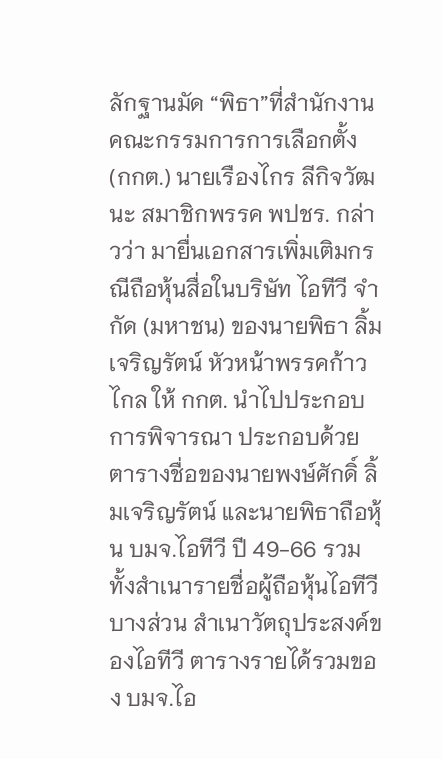ลักฐานมัด “พิธา”ที่สำนักงานคณะกรรมการการเลือกตั้ง (กกต.) นายเรืองไกร ลีกิจวัฒนะ สมาชิกพรรค พปชร. กล่าวว่า มายื่นเอกสารเพิ่มเติมกรณีถือหุ้นสื่อในบริษัท ไอทีวี จำกัด (มหาชน) ของนายพิธา ลิ้มเจริญรัตน์ หัวหน้าพรรคก้าวไกล ให้ กกต. นำไปประกอบการพิจารณา ประกอบด้วยตารางชื่อของนายพงษ์ศักดิ์ ลิ้มเจริญรัตน์ และนายพิธาถือหุ้น บมจ.ไอทีวี ปี 49-66 รวมทั้งสำเนารายชื่อผู้ถือหุ้นไอทีวีบางส่วน สำเนาวัตถุประสงค์ของไอทีวี ตารางรายได้รวมของ บมจ.ไอ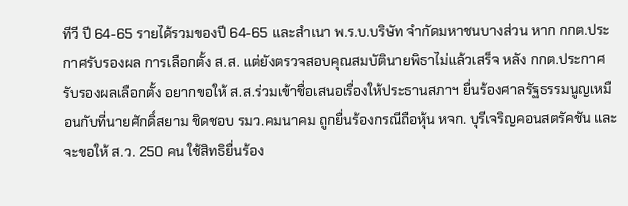ทีวี ปี 64-65 รายได้รวมของปี 64-65 และสำเนา พ.ร.บ.บริษัท จำกัดมหาชนบางส่วน หาก กกต.ประกาศรับรองผล การเลือกตั้ง ส.ส. แต่ยังตรวจสอบคุณสมบัตินายพิธาไม่แล้วเสร็จ หลัง กกต.ประกาศรับรองผลเลือกตั้ง อยากขอให้ ส.ส.ร่วมเข้าชื่อเสนอเรื่องให้ประธานสภาฯ ยื่นร้องศาลรัฐธรรมนูญเหมือนกับที่นายศักดิ์สยาม ชิดชอบ รมว.คมนาคม ถูกยื่นร้องกรณีถือหุ้น หจก. บุรีเจริญคอนสตรัคชัน และจะขอให้ ส.ว. 250 คน ใช้สิทธิยื่นร้อง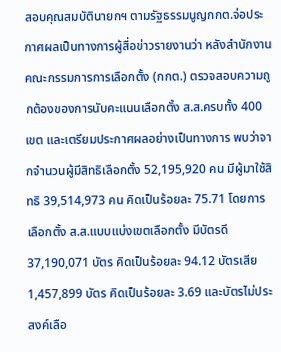สอบคุณสมบัตินายกฯ ตามรัฐธรรมนูญกกต.จ่อประกาศผลเป็นทางการผู้สื่อข่าวรายงานว่า หลังสำนักงานคณะกรรมการการเลือกตั้ง (กกต.) ตรวจสอบความถูกต้องของการนับคะแนนเลือกตั้ง ส.ส.ครบทั้ง 400 เขต และเตรียมประกาศผลอย่างเป็นทางการ พบว่าจากจำนวนผู้มีสิทธิเลือกตั้ง 52,195,920 คน มีผู้มาใช้สิทธิ 39,514,973 คน คิดเป็นร้อยละ 75.71 โดยการเลือกตั้ง ส.ส.แบบแบ่งเขตเลือกตั้ง มีบัตรดี 37,190,071 บัตร คิดเป็นร้อยละ 94.12 บัตรเสีย 1,457,899 บัตร คิดเป็นร้อยละ 3.69 และบัตรไม่ประสงค์เลือ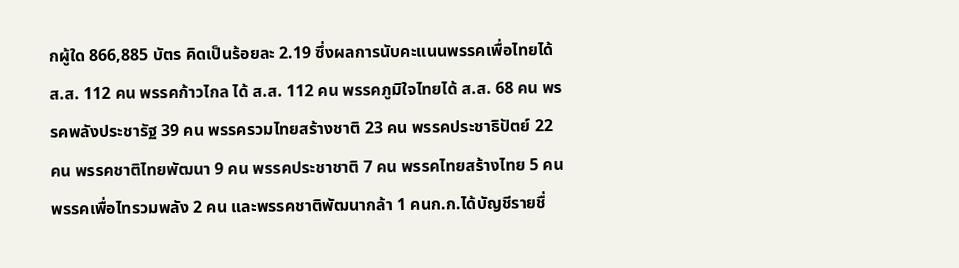กผู้ใด 866,885 บัตร คิดเป็นร้อยละ 2.19 ซึ่งผลการนับคะแนนพรรคเพื่อไทยได้ ส.ส. 112 คน พรรคก้าวไกล ได้ ส.ส. 112 คน พรรคภูมิใจไทยได้ ส.ส. 68 คน พรรคพลังประชารัฐ 39 คน พรรครวมไทยสร้างชาติ 23 คน พรรคประชาธิปัตย์ 22 คน พรรคชาติไทยพัฒนา 9 คน พรรคประชาชาติ 7 คน พรรคไทยสร้างไทย 5 คน พรรคเพื่อไทรวมพลัง 2 คน และพรรคชาติพัฒนากล้า 1 คนก.ก.ได้บัญชีรายชื่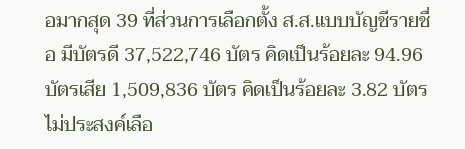อมากสุด 39 ที่ส่วนการเลือกตั้ง ส.ส.แบบบัญชีรายชื่อ มีบัตรดี 37,522,746 บัตร คิดเป็นร้อยละ 94.96 บัตรเสีย 1,509,836 บัตร คิดเป็นร้อยละ 3.82 บัตร ไม่ประสงค์เลือ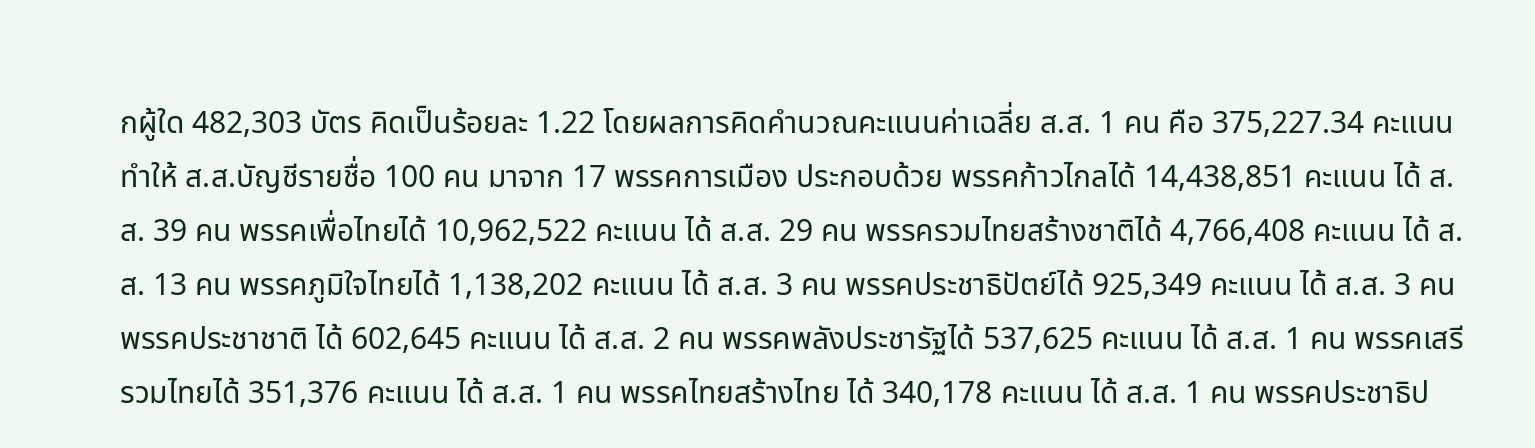กผู้ใด 482,303 บัตร คิดเป็นร้อยละ 1.22 โดยผลการคิดคำนวณคะแนนค่าเฉลี่ย ส.ส. 1 คน คือ 375,227.34 คะแนน ทำให้ ส.ส.บัญชีรายชื่อ 100 คน มาจาก 17 พรรคการเมือง ประกอบด้วย พรรคก้าวไกลได้ 14,438,851 คะแนน ได้ ส.ส. 39 คน พรรคเพื่อไทยได้ 10,962,522 คะแนน ได้ ส.ส. 29 คน พรรครวมไทยสร้างชาติได้ 4,766,408 คะแนน ได้ ส.ส. 13 คน พรรคภูมิใจไทยได้ 1,138,202 คะแนน ได้ ส.ส. 3 คน พรรคประชาธิปัตย์ได้ 925,349 คะแนน ได้ ส.ส. 3 คน พรรคประชาชาติ ได้ 602,645 คะแนน ได้ ส.ส. 2 คน พรรคพลังประชารัฐได้ 537,625 คะแนน ได้ ส.ส. 1 คน พรรคเสรีรวมไทยได้ 351,376 คะแนน ได้ ส.ส. 1 คน พรรคไทยสร้างไทย ได้ 340,178 คะแนน ได้ ส.ส. 1 คน พรรคประชาธิป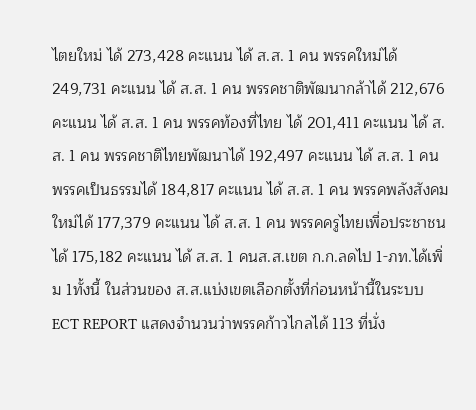ไตยใหม่ ได้ 273,428 คะแนน ได้ ส.ส. 1 คน พรรคใหม่ได้ 249,731 คะแนน ได้ ส.ส. 1 คน พรรคชาติพัฒนากล้าได้ 212,676 คะแนน ได้ ส.ส. 1 คน พรรคท้องที่ไทย ได้ 201,411 คะแนน ได้ ส.ส. 1 คน พรรคชาติไทยพัฒนาได้ 192,497 คะแนน ได้ ส.ส. 1 คน พรรคเป็นธรรมได้ 184,817 คะแนน ได้ ส.ส. 1 คน พรรคพลังสังคมใหม่ได้ 177,379 คะแนน ได้ ส.ส. 1 คน พรรคครูไทยเพื่อประชาชนได้ 175,182 คะแนน ได้ ส.ส. 1 คนส.ส.เขต ก.ก.ลดไป 1-ภท.ได้เพิ่ม 1ทั้งนี้ ในส่วนของ ส.ส.แบ่งเขตเลือกตั้งที่ก่อนหน้านี้ในระบบ ECT REPORT แสดงจำนวนว่าพรรคก้าวไกลได้ 113 ที่นั่ง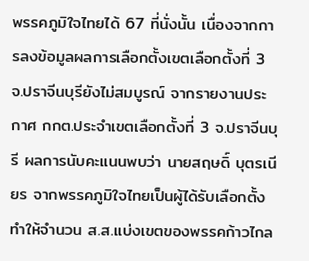พรรคภูมิใจไทยได้ 67 ที่นั่งนั้น เนื่องจากการลงข้อมูลผลการเลือกตั้งเขตเลือกตั้งที่ 3 จ.ปราจีนบุรียังไม่สมบูรณ์ จากรายงานประกาศ กกต.ประจำเขตเลือกตั้งที่ 3 จ.ปราจีนบุรี ผลการนับคะแนนพบว่า นายสฤษดิ์ บุตรเนียร จากพรรคภูมิใจไทยเป็นผู้ได้รับเลือกตั้ง ทำให้จำนวน ส.ส.แบ่งเขตของพรรคก้าวไกล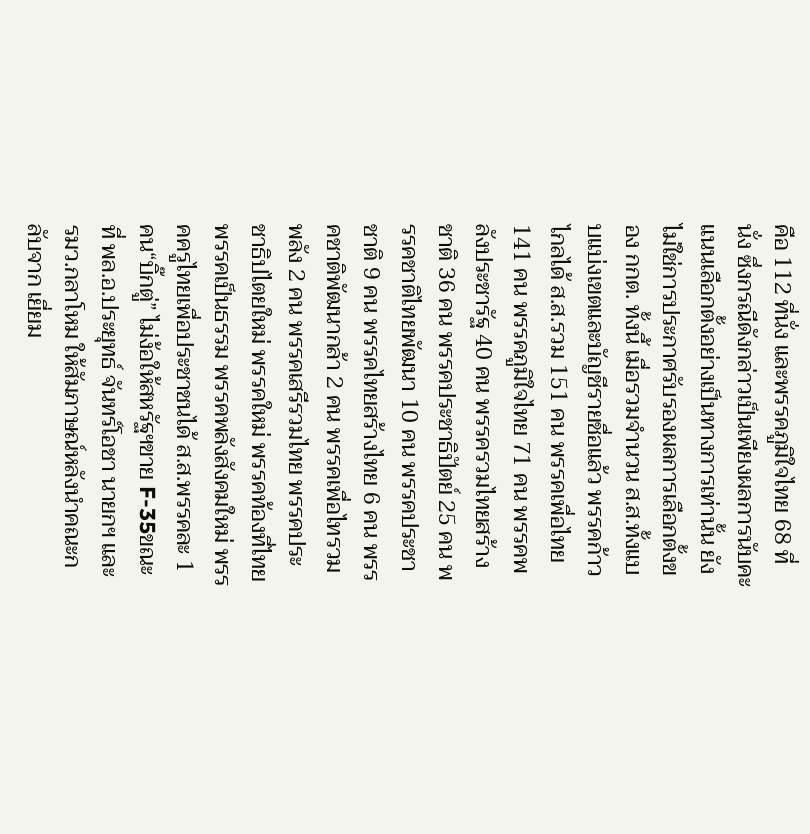คือ 112 ที่นั่ง และพรรคภูมิใจไทย 68 ที่นั่ง ซึ่งกรณีดังกล่าวเป็นเพียงผลการนับคะแนนเลือกตั้งอย่างเป็นทางการเท่านั้น ยังไม่ใช่การประกาศรับรองผลการเลือกตั้งของ กกต. ทั้งนี้ เมื่อรวมจำนวน ส.ส.ทั้งแบบแบ่งเขตและบัญชีรายชื่อแล้ว พรรคก้าวไกลได้ ส.ส.รวม 151 คน พรรคเพื่อไทย 141 คน พรรคภูมิใจไทย 71 คน พรรคพลังประชารัฐ 40 คน พรรครวมไทยสร้างชาติ 36 คน พรรคประชาธิปัตย์ 25 คน พรรคชาติไทยพัฒนา 10 คน พรรคประชาชาติ 9 คน พรรคไทยสร้างไทย 6 คน พรรคชาติพัฒนากล้า 2 คน พรรคเพื่อไทรวมพลัง 2 คน พรรคเสรีรวมไทย พรรคประชาธิปไตยใหม่ พรรคใหม่ พรรคท้องที่ไทย พรรคเป็นธรรม พรรคพลังสังคมใหม่ พรรคครูไทยเพื่อประชาชนได้ ส.ส.พรรคละ 1 คน“บิ๊กตู่” ไม่ง้อให้สหรัฐฯขาย F-35ขณะที่ พล.อ.ประยุทธ์ จันทร์โอชา นายกฯ และ รมว.กลาโหม ให้สัมภาษณ์หลังนำคณะกลับจาก เยี่ยม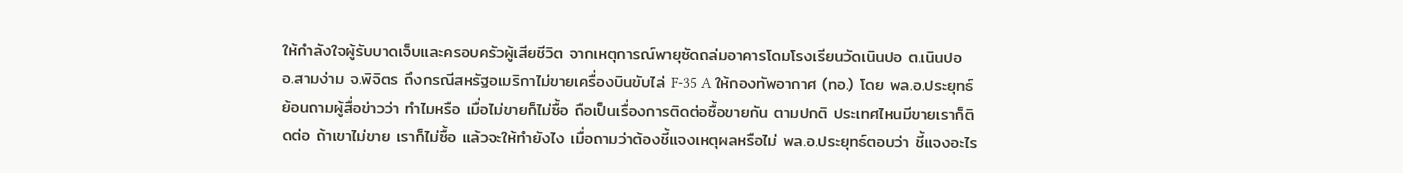ให้กำลังใจผู้รับบาดเจ็บและครอบครัวผู้เสียชีวิต จากเหตุการณ์พายุซัดถล่มอาคารโดมโรงเรียนวัดเนินปอ ต.เนินปอ อ.สามง่าม จ.พิจิตร ถึงกรณีสหรัฐอเมริกาไม่ขายเครื่องบินขับไล่ F-35 A ให้กองทัพอากาศ (ทอ.) โดย พล.อ.ประยุทธ์ย้อนถามผู้สื่อข่าวว่า ทำไมหรือ เมื่อไม่ขายก็ไม่ซื้อ ถือเป็นเรื่องการติดต่อซื้อขายกัน ตามปกติ ประเทศไหนมีขายเราก็ติดต่อ ถ้าเขาไม่ขาย เราก็ไม่ซื้อ แล้วจะให้ทำยังไง เมื่อถามว่าต้องชี้แจงเหตุผลหรือไม่ พล.อ.ประยุทธ์ตอบว่า ชี้แจงอะไร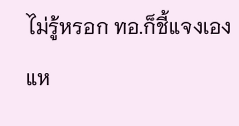ไม่รู้หรอก ทอ.ก็ชี้แจงเองแห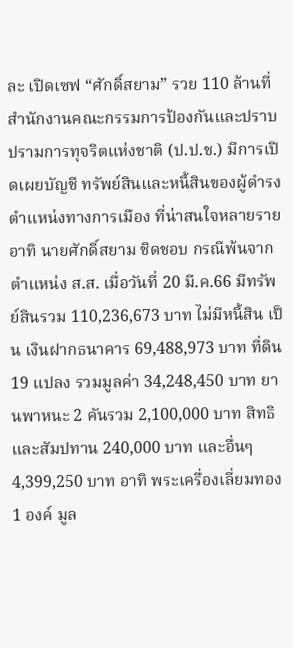ละ เปิดเซฟ “ศักดิ์สยาม” รวย 110 ล้านที่สำนักงานคณะกรรมการป้องกันและปราบ ปรามการทุจริตแห่งชาติ (ป.ป.ช.) มีการเปิดเผยบัญชี ทรัพย์สินและหนี้สินของผู้ดำรงตำแหน่งทางการเมือง ที่น่าสนใจหลายราย อาทิ นายศักดิ์สยาม ชิดชอบ กรณีพ้นจากตำแหน่ง ส.ส. เมื่อวันที่ 20 มี.ค.66 มีทรัพย์สินรวม 110,236,673 บาท ไม่มีหนี้สิน เป็น เงินฝากธนาคาร 69,488,973 บาท ที่ดิน 19 แปลง รวมมูลค่า 34,248,450 บาท ยานพาหนะ 2 คันรวม 2,100,000 บาท สิทธิและสัมปทาน 240,000 บาท และอื่นๆ 4,399,250 บาท อาทิ พระเครื่องเลี่ยมทอง 1 องค์ มูล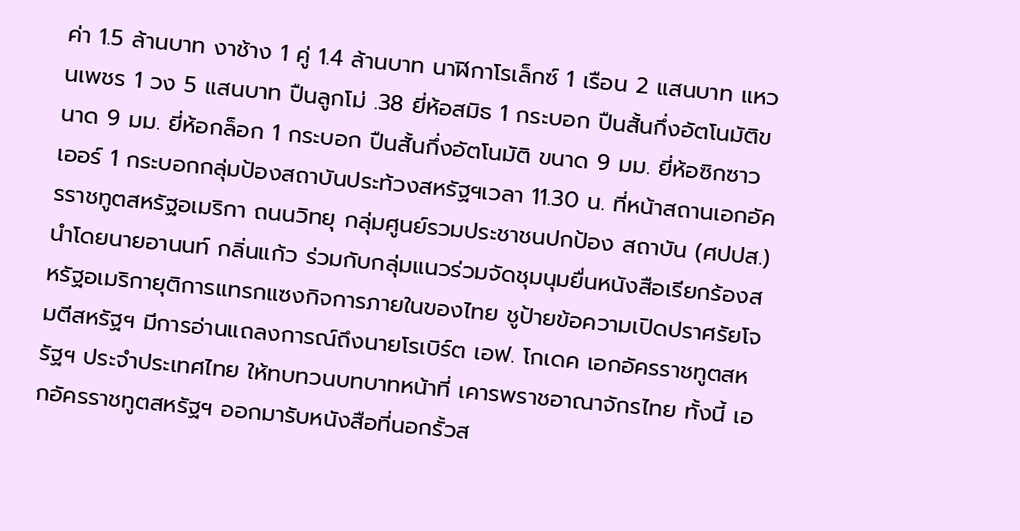ค่า 1.5 ล้านบาท งาช้าง 1 คู่ 1.4 ล้านบาท นาฬิกาโรเล็กซ์ 1 เรือน 2 แสนบาท แหวนเพชร 1 วง 5 แสนบาท ปืนลูกโม่ .38 ยี่ห้อสมิธ 1 กระบอก ปืนสั้นกึ่งอัตโนมัติขนาด 9 มม. ยี่ห้อกล็อก 1 กระบอก ปืนสั้นกึ่งอัตโนมัติ ขนาด 9 มม. ยี่ห้อซิกซาวเออร์ 1 กระบอกกลุ่มป้องสถาบันประท้วงสหรัฐฯเวลา 11.30 น. ที่หน้าสถานเอกอัครราชทูตสหรัฐอเมริกา ถนนวิทยุ กลุ่มศูนย์รวมประชาชนปกป้อง สถาบัน (ศปปส.) นำโดยนายอานนท์ กลิ่นแก้ว ร่วมกับกลุ่มแนวร่วมจัดชุมนุมยื่นหนังสือเรียกร้องสหรัฐอเมริกายุติการแทรกแซงกิจการภายในของไทย ชูป้ายข้อความเปิดปราศรัยโจมตีสหรัฐฯ มีการอ่านแถลงการณ์ถึงนายโรเบิร์ต เอฟ. โกเดค เอกอัครราชทูตสหรัฐฯ ประจำประเทศไทย ให้ทบทวนบทบาทหน้าที่ เคารพราชอาณาจักรไทย ทั้งนี้ เอกอัครราชทูตสหรัฐฯ ออกมารับหนังสือที่นอกรั้วส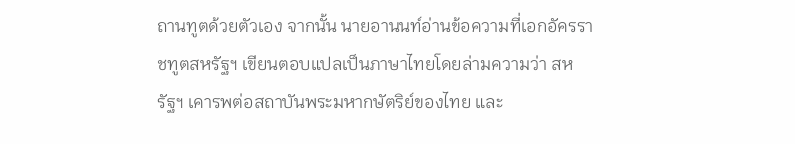ถานทูตด้วยตัวเอง จากนั้น นายอานนท์อ่านข้อความที่เอกอัครราชทูตสหรัฐฯ เขียนตอบแปลเป็นภาษาไทยโดยล่ามความว่า สหรัฐฯ เคารพต่อสถาบันพระมหากษัตริย์ของไทย และ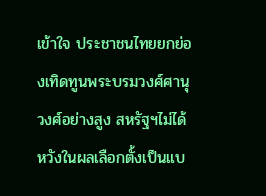เข้าใจ ประชาชนไทยยกย่องเทิดทูนพระบรมวงศ์ศานุวงศ์อย่างสูง สหรัฐฯไม่ได้หวังในผลเลือกตั้งเป็นแบ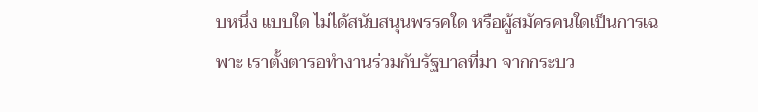บหนึ่ง แบบใด ไม่ได้สนับสนุนพรรคใด หรือผู้สมัครคนใดเป็นการเฉพาะ เราตั้งตารอทำงานร่วมกับรัฐบาลที่มา จากกระบว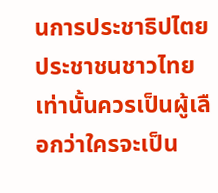นการประชาธิปไตย ประชาชนชาวไทยเท่านั้นควรเป็นผู้เลือกว่าใครจะเป็น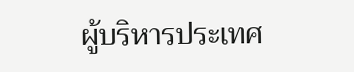ผู้บริหารประเทศ